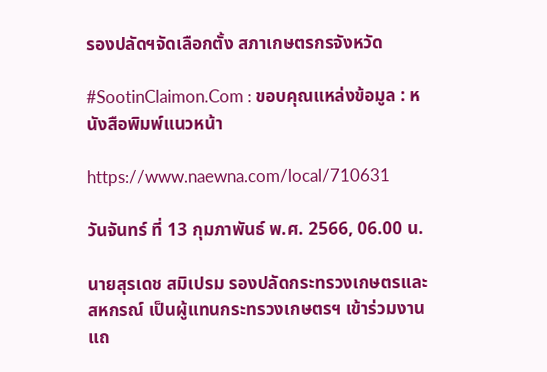รองปลัดฯจัดเลือกตั้ง สภาเกษตรกรจังหวัด

#SootinClaimon.Com : ขอบคุณแหล่งข้อมูล : หนังสือพิมพ์แนวหน้า

https://www.naewna.com/local/710631

วันจันทร์ ที่ 13 กุมภาพันธ์ พ.ศ. 2566, 06.00 น.

นายสุรเดช สมิเปรม รองปลัดกระทรวงเกษตรและสหกรณ์ เป็นผู้แทนกระทรวงเกษตรฯ เข้าร่วมงานแถ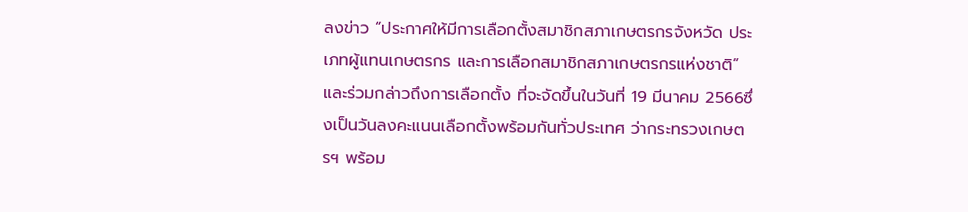ลงข่าว “ประกาศให้มีการเลือกตั้งสมาชิกสภาเกษตรกรจังหวัด ประเภทผู้แทนเกษตรกร และการเลือกสมาชิกสภาเกษตรกรแห่งชาติ” และร่วมกล่าวถึงการเลือกตั้ง ที่จะจัดขึ้นในวันที่ 19 มีนาคม 2566ซึ่งเป็นวันลงคะแนนเลือกตั้งพร้อมกันทั่วประเทศ ว่ากระทรวงเกษตรฯ พร้อม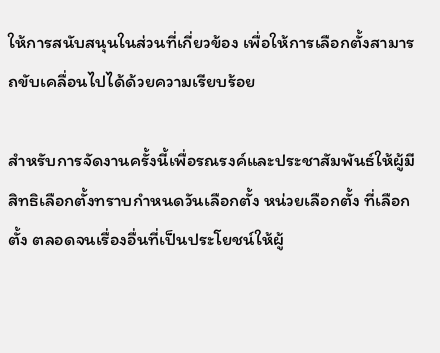ให้การสนับสนุนในส่วนที่เกี่ยวข้อง เพื่อให้การเลือกตั้งสามารถขับเคลื่อนไปได้ด้วยความเรียบร้อย

สำหรับการจัดงานครั้งนี้เพื่อรณรงค์และประชาสัมพันธ์ให้ผู้มีสิทธิเลือกตั้งทราบกำหนดวันเลือกตั้ง หน่วยเลือกตั้ง ที่เลือกตั้ง ตลอดจนเรื่องอื่นที่เป็นประโยชน์ให้ผู้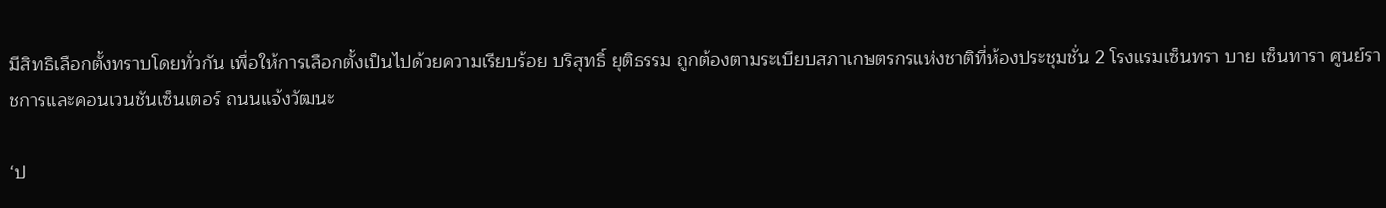มีสิทธิเลือกตั้งทราบโดยทั่วกัน เพื่อให้การเลือกตั้งเป็นไปด้วยความเรียบร้อย บริสุทธิ์ ยุติธรรม ถูกต้องตามระเบียบสภาเกษตรกรแห่งชาติที่ห้องประชุมชั่น 2 โรงแรมเซ็นทรา บาย เซ็นทารา ศูนย์ราชการและคอนเวนชันเซ็นเตอร์ ถนนแจ้งวัฒนะ

‘ป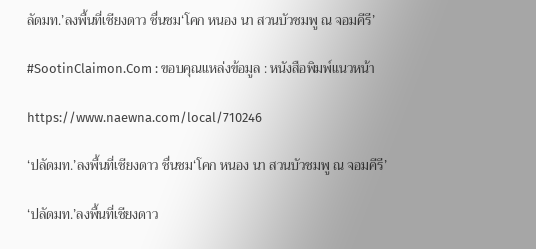ลัดมท.’ลงพื้นที่เชียงดาว ชื่นชม‘โคก หนอง นา สวนบัวชมพู ณ จอมคีรี’

#SootinClaimon.Com : ขอบคุณแหล่งข้อมูล : หนังสือพิมพ์แนวหน้า

https://www.naewna.com/local/710246

‘ปลัดมท.’ลงพื้นที่เชียงดาว ชื่นชม‘โคก หนอง นา สวนบัวชมพู ณ จอมคีรี’

‘ปลัดมท.’ลงพื้นที่เชียงดาว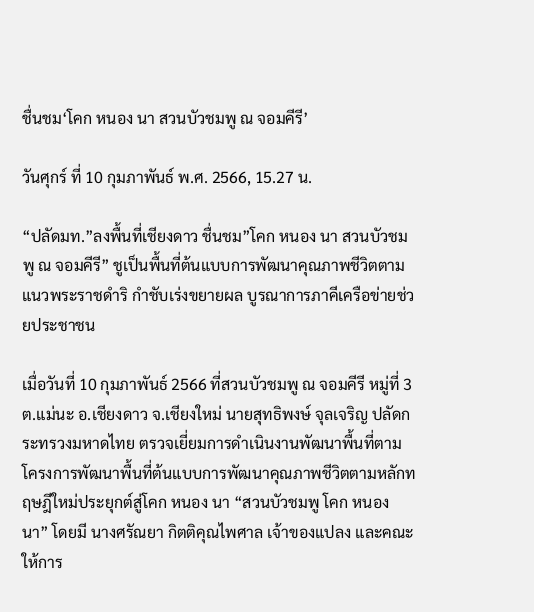ชื่นชม‘โคก หนอง นา สวนบัวชมพู ณ จอมคีรี’

วันศุกร์ ที่ 10 กุมภาพันธ์ พ.ศ. 2566, 15.27 น.

“ปลัดมท.”ลงพื้นที่เชียงดาว ชื่นชม”โคก หนอง นา สวนบัวชมพู ณ จอมคีรี” ชูเป็นพื้นที่ต้นแบบการพัฒนาคุณภาพชีวิตตามแนวพระราชดำริ กำชับเร่งขยายผล บูรณาการภาคีเครือข่ายช่วยประชาชน

เมื่อวันที่ 10 กุมภาพันธ์ 2566 ที่สวนบัวชมพู ณ จอมคีรี หมู่ที่ 3 ต.แม่นะ อ.เชียงดาว จ.เชียงใหม่ นายสุทธิพงษ์ จุลเจริญ ปลัดกระทรวงมหาดไทย ตรวจเยี่ยมการดำเนินงานพัฒนาพื้นที่ตามโครงการพัฒนาพื้นที่ต้นแบบการพัฒนาคุณภาพชีวิตตามหลักทฤษฎีใหม่ประยุกต์สู่โคก หนอง นา “สวนบัวชมพู โคก หนอง นา” โดยมี นางศรัณยา กิตติคุณไพศาล เจ้าของแปลง และคณะ ให้การ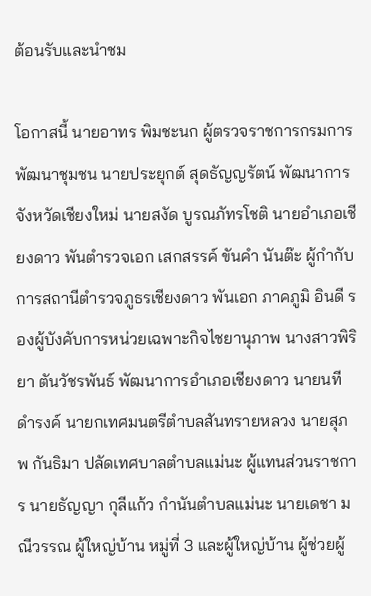ต้อนรับและนำชม

โอกาสนี้ นายอาทร พิมชะนก ผู้ตรวจราชการกรมการพัฒนาชุมชน นายประยุกต์ สุดธัญญรัตน์ พัฒนาการจังหวัดเชียงใหม่ นายสงัด บูรณภัทรโชติ นายอำเภอเชียงดาว พันตำรวจเอก เสกสรรค์ ขันคำ นันต๊ะ ผู้กำกับการสถานีตำรวจภูธรเชียงดาว พันเอก ภาคภูมิ อินดี รองผู้บังคับการหน่วยเฉพาะกิจไชยานุภาพ นางสาวพิริยา ตันวัชรพันธ์ พัฒนาการอำเภอเชียงดาว นายนที ดำรงค์ นายกเทศมนตรีตำบลสันทรายหลวง นายสุภพ กันธิมา ปลัดเทศบาลตำบลแม่นะ ผู้แทนส่วนราชการ นายธัญญา กุลีแก้ว กำนันตำบลแม่นะ นายเดชา มณีวรรณ ผู้ใหญ่บ้าน หมู่ที่ 3 และผู้ใหญ่บ้าน ผู้ช่วยผู้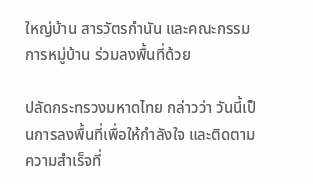ใหญ่บ้าน สารวัตรกำนัน และคณะกรรมการหมู่บ้าน ร่วมลงพื้นที่ด้วย

ปลัดกระทรวงมหาดไทย กล่าวว่า วันนี้เป็นการลงพื้นที่เพื่อให้กำลังใจ และติดตามความสำเร็จที่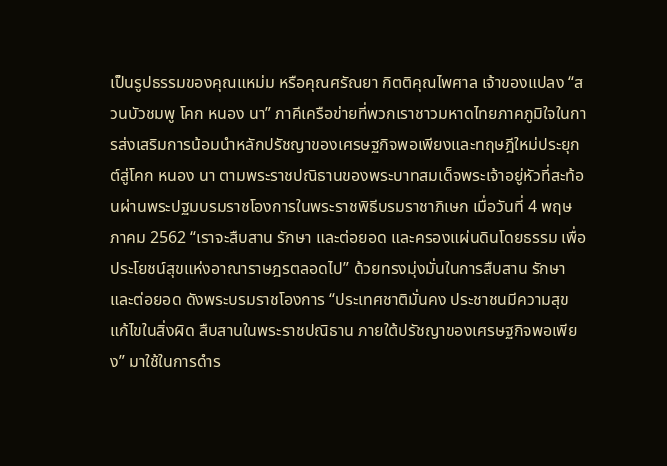เป็นรูปธรรมของคุณแหม่ม หรือคุณศรัณยา กิตติคุณไพศาล เจ้าของแปลง “สวนบัวชมพู โคก หนอง นา” ภาคีเครือข่ายที่พวกเราชาวมหาดไทยภาคภูมิใจในการส่งเสริมการน้อมนำหลักปรัชญาของเศรษฐกิจพอเพียงและทฤษฎีใหม่ประยุกต์สู่โคก หนอง นา ตามพระราชปณิธานของพระบาทสมเด็จพระเจ้าอยู่หัวที่สะท้อนผ่านพระปฐมบรมราชโองการในพระราชพิธีบรมราชาภิเษก เมื่อวันที่ 4 พฤษภาคม 2562 “เราจะสืบสาน รักษา และต่อยอด และครองแผ่นดินโดยธรรม เพื่อประโยชน์สุขแห่งอาณาราษฎรตลอดไป” ด้วยทรงมุ่งมั่นในการสืบสาน รักษา และต่อยอด ดังพระบรมราชโองการ “ประเทศชาติมั่นคง ประชาชนมีความสุข แก้ไขในสิ่งผิด สืบสานในพระราชปณิธาน ภายใต้ปรัชญาของเศรษฐกิจพอเพียง” มาใช้ในการดำร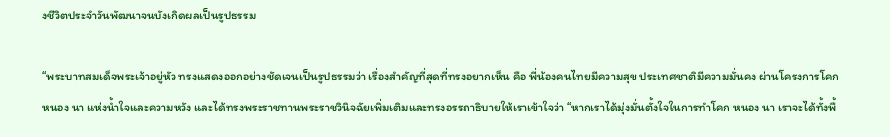งชีวิตประจำวันพัฒนาจนบังเกิดผลเป็นรูปธรรม

“พระบาทสมเด็จพระเจ้าอยู่หัว ทรงแสดงออกอย่างชัดเจนเป็นรูปธรรมว่า เรื่องสำคัญที่สุดที่ทรงอยากเห็น คือ พี่น้องคนไทยมีความสุข ประเทศชาติมีความมั่นคง ผ่านโครงการโคก หนอง นา แห่งน้ำใจและความหวัง และได้ทรงพระราชทานพระราชวินิจฉัยเพิ่มเติมและทรงอรรถาธิบายให้เราเข้าใจว่า “หากเราได้มุ่งมั่นตั้งใจในการทำโคก หนอง นา เราจะได้ทั้งพื้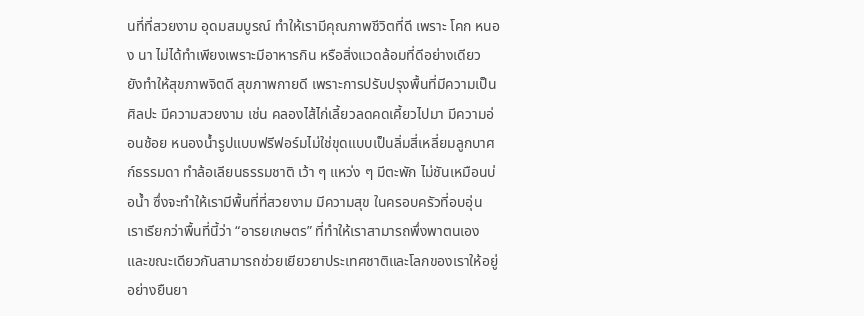นที่ที่สวยงาม อุดมสมบูรณ์ ทำให้เรามีคุณภาพชีวิตที่ดี เพราะ โคก หนอง นา ไม่ได้ทำเพียงเพราะมีอาหารกิน หรือสิ่งแวดล้อมที่ดีอย่างเดียว ยังทำให้สุขภาพจิตดี สุขภาพกายดี เพราะการปรับปรุงพื้นที่มีความเป็นศิลปะ มีความสวยงาม เช่น คลองไส้ไก่เลี้ยวลดคดเคี้ยวไปมา มีความอ่อนช้อย หนองน้ำรูปแบบฟรีฟอร์มไม่ใช่ขุดแบบเป็นลิ่มสี่เหลี่ยมลูกบาศก์ธรรมดา ทำล้อเลียนธรรมชาติ เว้า ๆ แหว่ง ๆ มีตะพัก ไม่ชันเหมือนบ่อน้ำ ซึ่งจะทำให้เรามีพื้นที่ที่สวยงาม มีความสุข ในครอบครัวที่อบอุ่น เราเรียกว่าพื้นที่นี้ว่า “อารยเกษตร” ที่ทำให้เราสามารถพึ่งพาตนเอง และขณะเดียวกันสามารถช่วยเยียวยาประเทศชาติและโลกของเราให้อยู่อย่างยืนยา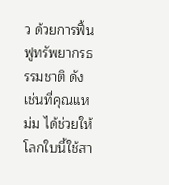ว ด้วยการฟื้นฟูทรัพยากรธรรมชาติ ดังเช่นที่คุณแหม่ม ได้ช่วยให้โลกใบนี้ใช้สา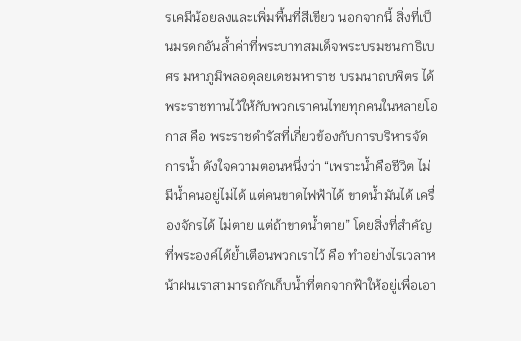รเคมีน้อยลงและเพิ่มพื้นที่สีเขียว นอกจากนี้ สิ่งที่เป็นมรดกอันล้ำค่าที่พระบาทสมเด็จพระบรมชนกาธิเบศร มหาภูมิพลอดุลยเดชมหาราช บรมนาถบพิตร ได้พระราชทานไว้ให้กับพวกเราคนไทยทุกคนในหลายโอกาส คือ พระราชดำรัสที่เกี่ยวข้องกับการบริหารจัดการน้ำ ดังใจความตอนหนึ่งว่า “เพราะน้ำคือชีวิต ไม่มีน้ำคนอยู่ไม่ได้ แต่คนขาดไฟฟ้าได้ ขาดน้ำมันได้ เครื่องจักรได้ ไม่ตาย แต่ถ้าขาดน้ำตาย” โดยสิ่งที่สำคัญที่พระองค์ได้ย้ำเตือนพวกเราไว้ คือ ทำอย่างไรเวลาหน้าฝนเราสามารถกักเก็บน้ำที่ตกจากฟ้าให้อยู่เพื่อเอา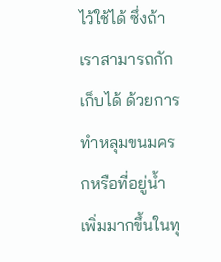ไว้ใช้ได้ ซึ่งถ้าเราสามารถกักเก็บได้ ด้วยการทำหลุมขนมครกหรือที่อยู่น้ำเพิ่มมากขึ้นในทุ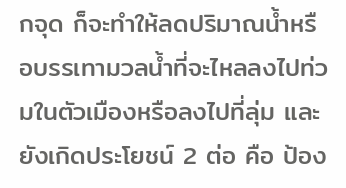กจุด ก็จะทำให้ลดปริมาณน้ำหรือบรรเทามวลน้ำที่จะไหลลงไปท่วมในตัวเมืองหรือลงไปที่ลุ่ม และยังเกิดประโยชน์ 2 ต่อ คือ ป้อง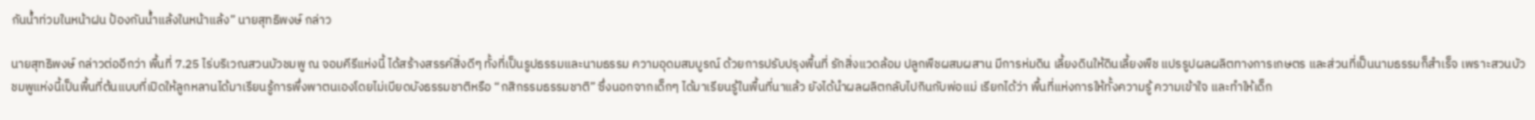กันน้ำท่วมในหน้าฝน ป้องกันน้ำแล้งในหน้าแล้ง” นายสุทธิพงษ์ กล่าว

นายสุทธิพงษ์ กล่าวต่ออีกว่า พื้นที่ 7.25 ไร่บริเวณสวนบัวชมพู ณ จอมคีรีแห่งนี้ ได้สร้างสรรค์สิ่งดีๆ ทั้งที่เป็นรูปธรรมและนามธรรม ความอุดมสมบูรณ์ ด้วยการปรับปรุงพื้นที่ รักสิ่งแวดล้อม ปลูกพืชผสมผสาน มีการห่มดิน เลี้ยงดินให้ดินเลี้ยงพืช แปรรูปผลผลิตทางการเกษตร และส่วนที่เป็นนามธรรมก็สำเร็จ เพราะสวนบัวชมพูแห่งนี้เป็นพื้นที่ต้นแบบที่เปิดให้ลูกหลานได้มาเรียนรู้การพึ่งพาตนเองโดยไม่เบียดบังธรรมชาติหรือ “กสิกรรมธรรมชาติ” ซึ่งนอกจากเด็กๆ ได้มาเรียนรู้ในพื้นที่นาแล้ว ยังได้นำผลผลิตกลับไปกินกับพ่อแม่ เรียกได้ว่า พื้นที่แห่งการให้ทั้งความรู้ ความเข้าใจ และทำให้เด็ก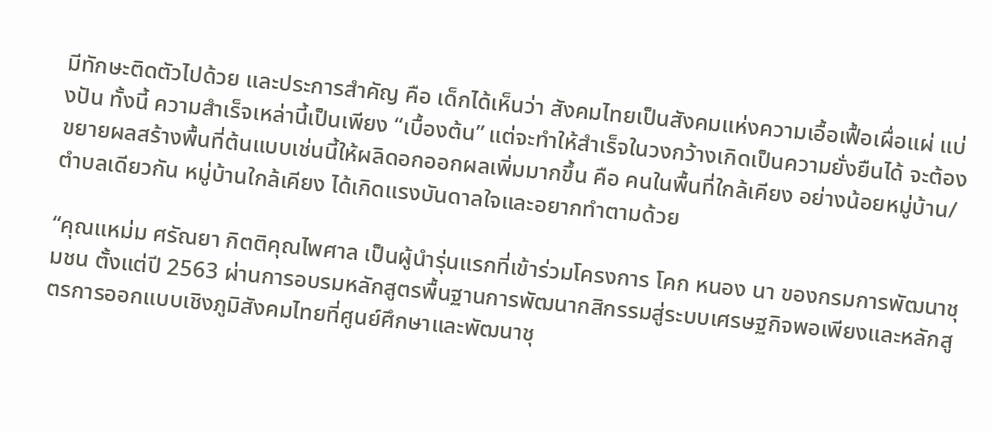มีทักษะติดตัวไปด้วย และประการสำคัญ คือ เด็กได้เห็นว่า สังคมไทยเป็นสังคมแห่งความเอื้อเฟื้อเผื่อแผ่ แบ่งปัน ทั้งนี้ ความสำเร็จเหล่านี้เป็นเพียง “เบื้องต้น” แต่จะทำให้สำเร็จในวงกว้างเกิดเป็นความยั่งยืนได้ จะต้องขยายผลสร้างพื้นที่ต้นแบบเช่นนี้ให้ผลิดอกออกผลเพิ่มมากขึ้น คือ คนในพื้นที่ใกล้เคียง อย่างน้อยหมู่บ้าน/ตำบลเดียวกัน หมู่บ้านใกล้เคียง ได้เกิดแรงบันดาลใจและอยากทำตามด้วย

“คุณแหม่ม ศรัณยา กิตติคุณไพศาล เป็นผู้นำรุ่นแรกที่เข้าร่วมโครงการ โคก หนอง นา ของกรมการพัฒนาชุมชน ตั้งแต่ปี 2563 ผ่านการอบรมหลักสูตรพื้นฐานการพัฒนากสิกรรมสู่ระบบเศรษฐกิจพอเพียงและหลักสูตรการออกแบบเชิงภูมิสังคมไทยที่ศูนย์ศึกษาและพัฒนาชุ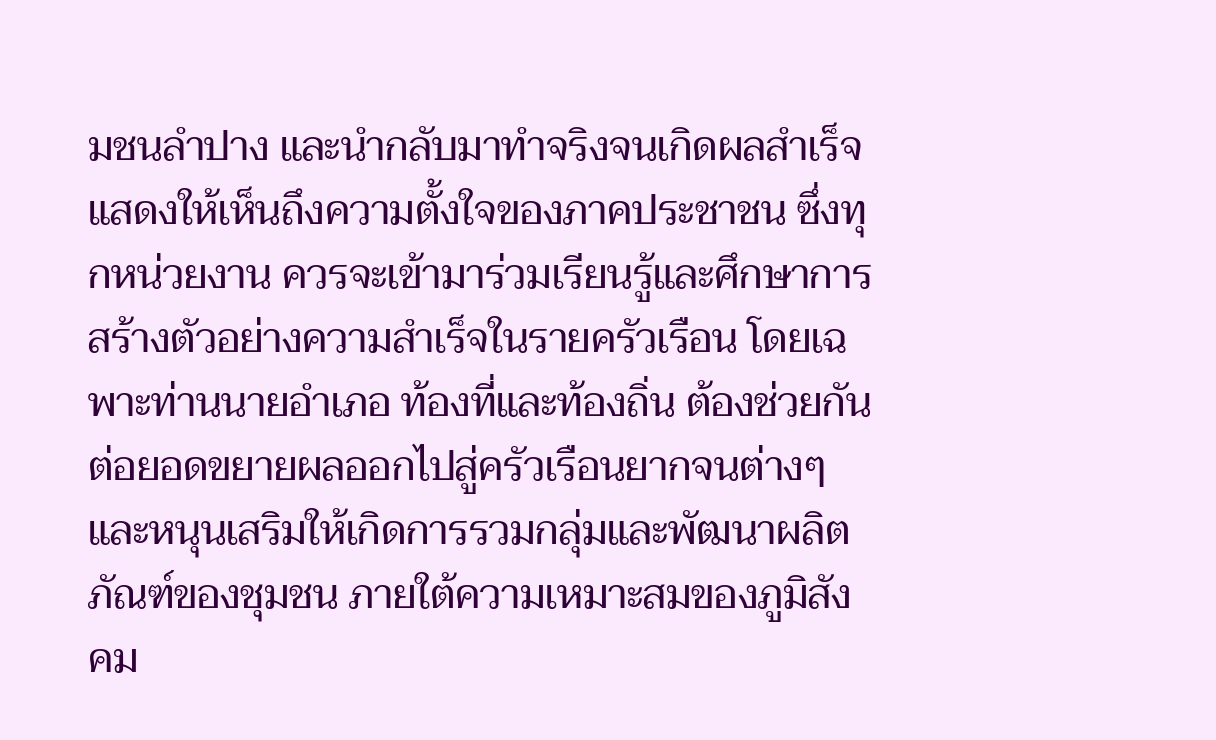มชนลำปาง และนำกลับมาทำจริงจนเกิดผลสำเร็จ แสดงให้เห็นถึงความตั้งใจของภาคประชาชน ซึ่งทุกหน่วยงาน ควรจะเข้ามาร่วมเรียนรู้และศึกษาการสร้างตัวอย่างความสำเร็จในรายครัวเรือน โดยเฉพาะท่านนายอำเภอ ท้องที่และท้องถิ่น ต้องช่วยกันต่อยอดขยายผลออกไปสู่ครัวเรือนยากจนต่างๆ และหนุนเสริมให้เกิดการรวมกลุ่มและพัฒนาผลิตภัณฑ์ของชุมชน ภายใต้ความเหมาะสมของภูมิสังคม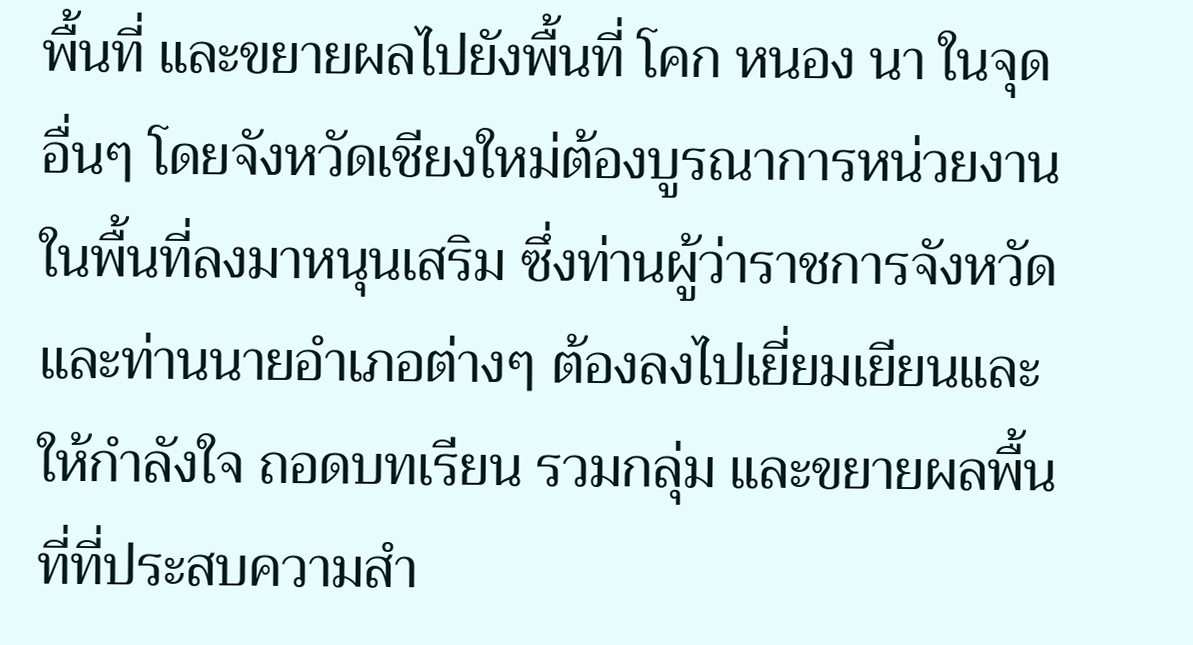พื้นที่ และขยายผลไปยังพื้นที่ โคก หนอง นา ในจุดอื่นๆ โดยจังหวัดเชียงใหม่ต้องบูรณาการหน่วยงานในพื้นที่ลงมาหนุนเสริม ซึ่งท่านผู้ว่าราชการจังหวัดและท่านนายอำเภอต่างๆ ต้องลงไปเยี่ยมเยียนและให้กำลังใจ ถอดบทเรียน รวมกลุ่ม และขยายผลพื้นที่ที่ประสบความสำ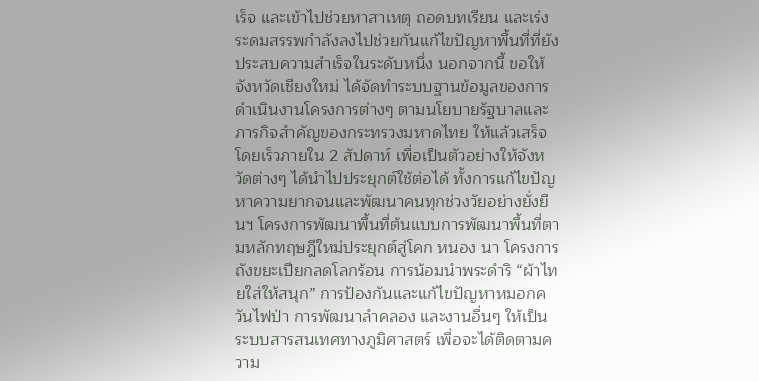เร็จ และเข้าไปช่วยหาสาเหตุ ถอดบทเรียน และเร่งระดมสรรพกำลังลงไปช่วยกันแก้ไขปัญหาพื้นที่ที่ยังประสบความสำเร็จในระดับหนึ่ง นอกจากนี้ ขอให้จังหวัดเชียงใหม่ ได้จัดทำระบบฐานข้อมูลของการดำเนินงานโครงการต่างๆ ตามนโยบายรัฐบาลและภารกิจสำคัญของกระทรวงมหาดไทย ให้แล้วเสร็จโดยเร็วภายใน 2 สัปดาห์ เพื่อเป็นตัวอย่างให้จังหวัดต่างๆ ได้นำไปประยุกต์ใช้ต่อได้ ทั้งการแก้ไขปัญหาความยากจนและพัฒนาคนทุกช่วงวัยอย่างยั่งยืนฯ โครงการพัฒนาพื้นที่ต้นแบบการพัฒนาพื้นที่ตามหลักทฤษฎีใหม่ประยุกต์สู่โคก หนอง นา โครงการถังขยะเปียกลดโลกร้อน การน้อมนำพระดำริ “ผ้าไทยใส่ให้สนุก” การป้องกันและแก้ไขปัญหาหมอกควันไฟป่า การพัฒนาลำคลอง และงานอื่นๆ ให้เป็นระบบสารสนเทศทางภูมิศาสตร์ เพื่อจะได้ติดตามความ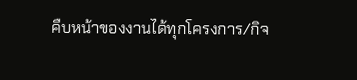คืบหน้าของงานได้ทุกโครงการ/กิจ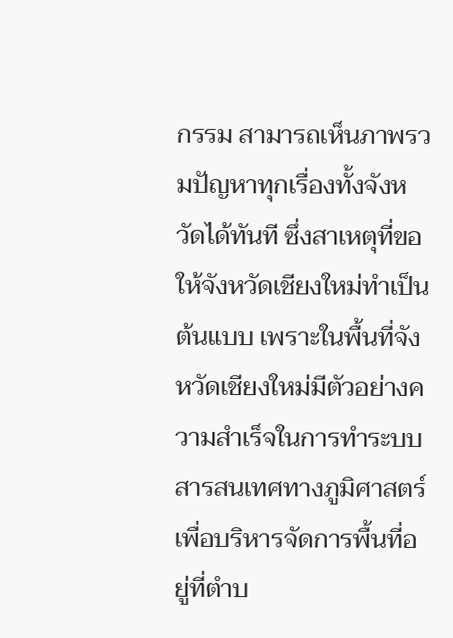กรรม สามารถเห็นภาพรวมปัญหาทุกเรื่องทั้งจังหวัดได้ทันที ซึ่งสาเหตุที่ขอให้จังหวัดเชียงใหม่ทำเป็นต้นแบบ เพราะในพื้นที่จังหวัดเชียงใหม่มีตัวอย่างความสำเร็จในการทำระบบสารสนเทศทางภูมิศาสตร์เพื่อบริหารจัดการพื้นที่อยู่ที่ตำบ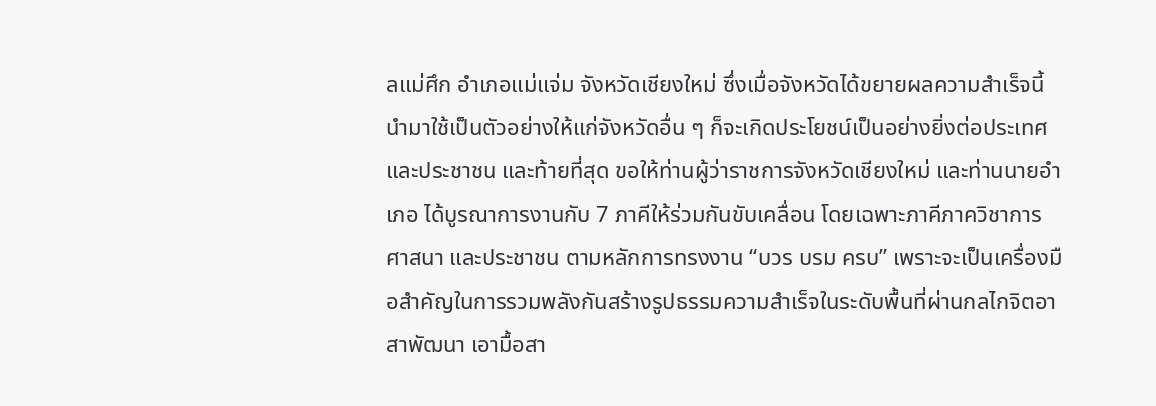ลแม่ศึก อำเภอแม่แจ่ม จังหวัดเชียงใหม่ ซึ่งเมื่อจังหวัดได้ขยายผลความสำเร็จนี้นำมาใช้เป็นตัวอย่างให้แก่จังหวัดอื่น ๆ ก็จะเกิดประโยชน์เป็นอย่างยิ่งต่อประเทศและประชาชน และท้ายที่สุด ขอให้ท่านผู้ว่าราชการจังหวัดเชียงใหม่ และท่านนายอำเภอ ได้บูรณาการงานกับ 7 ภาคีให้ร่วมกันขับเคลื่อน โดยเฉพาะภาคีภาควิชาการ ศาสนา และประชาชน ตามหลักการทรงงาน “บวร บรม ครบ” เพราะจะเป็นเครื่องมือสำคัญในการรวมพลังกันสร้างรูปธรรมความสำเร็จในระดับพื้นที่ผ่านกลไกจิตอาสาพัฒนา เอามื้อสา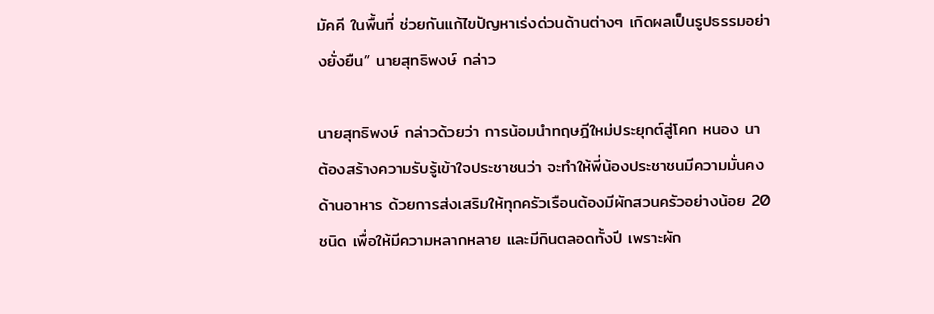มัคคี ในพื้นที่ ช่วยกันแก้ไขปัญหาเร่งด่วนด้านต่างๆ เกิดผลเป็นรูปธรรมอย่างยั่งยืน” นายสุทธิพงษ์ กล่าว

นายสุทธิพงษ์ กล่าวด้วยว่า การน้อมนำทฤษฎีใหม่ประยุกต์สู่โคก หนอง นา ต้องสร้างความรับรู้เข้าใจประชาชนว่า จะทำให้พี่น้องประชาชนมีความมั่นคงด้านอาหาร ด้วยการส่งเสริมให้ทุกครัวเรือนต้องมีผักสวนครัวอย่างน้อย 20 ชนิด เพื่อให้มีความหลากหลาย และมีกินตลอดทั้งปี เพราะผัก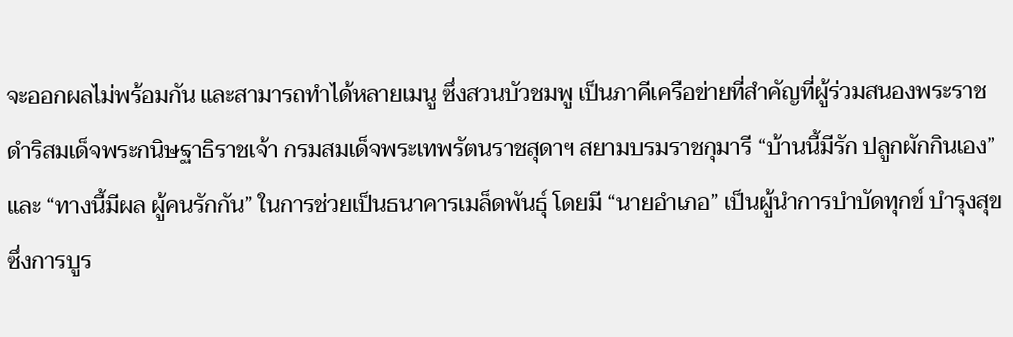จะออกผลไม่พร้อมกัน และสามารถทำได้หลายเมนู ซึ่งสวนบัวชมพู เป็นภาคีเครือข่ายที่สำคัญที่ผู้ร่วมสนองพระราชดำริสมเด็จพระกนิษฐาธิราชเจ้า กรมสมเด็จพระเทพรัตนราชสุดาฯ สยามบรมราชกุมารี “บ้านนี้มีรัก ปลูกผักกินเอง” และ “ทางนี้มีผล ผู้คนรักกัน” ในการช่วยเป็นธนาคารเมล็ดพันธุ์ โดยมี “นายอำเภอ” เป็นผู้นำการบำบัดทุกข์ บำรุงสุข ซึ่งการบูร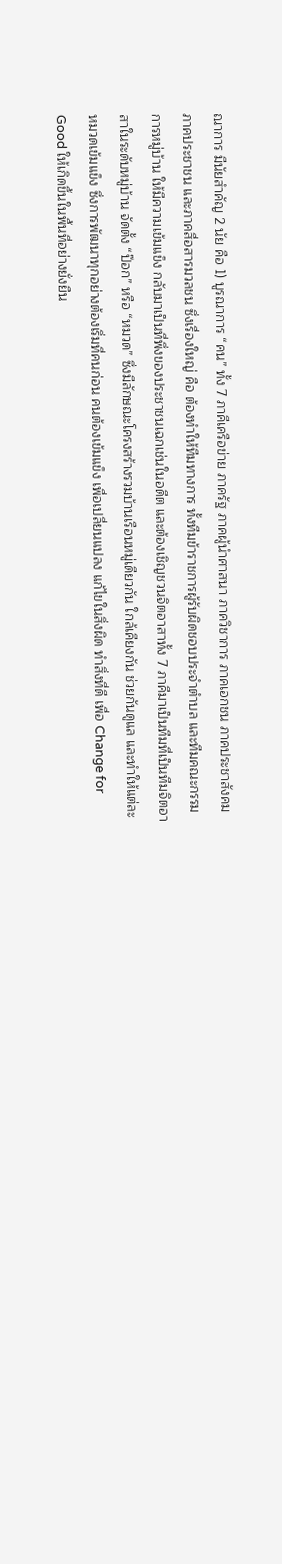ณาการ มีนัยสำคัญ 2 นัย คือ 1) บูรณาการ “คน” ทั้ง 7 ภาคีเครือข่าย ภาครัฐ ภาคผู้นำศาสนา ภาควิชาการ ภาคเอกชน ภาคประชาสังคม ภาคประชาชน และภาคสื่อสารมวลชน ซึ่งเรื่องใหญ่ คือ ต้องทำให้ทีมทางการ ทั้งทีมข้าราชการผู้รับผิดชอบประจำตำบล และทีมคณะกรรมการหมู่บ้าน ให้มีความเข้มแข็ง กลับมาเป็นที่พึ่งของประชาชนเฉกเช่นในอดีต และต้องเชิญชวนจิตอาสาทั้ง 7 ภาคีมาเป็นทีมที่เป็นทีมจิตอาสาในระดับหมู่บ้าน จัดตั้ง “ป๊อก” หรือ “หมวด” ซึ่งมีลักษณะโครงสร้างรวมบ้านเรือนหมู่เดียวกัน ใกล้เคียงกัน ช่วยกันดูแล และทำให้แต่ละหมวดเข้มแข็ง ซึ่งการพัฒนาทุกอย่างต้องเริ่มที่คนก่อน คนต้องเข้มแข็ง เพื่อเปลี่ยนแปลง แก้ไขในสิ่งผิด ทำสิ่งที่ดี เพื่อ Change for Good ให้เกิดขึ้นในพื้นที่อย่างยั่งยืน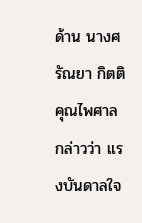ด้าน นางศรัณยา กิตติคุณไพศาล กล่าวว่า แรงบันดาลใจ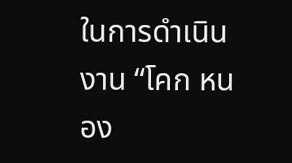ในการดำเนินงาน “โคก หนอง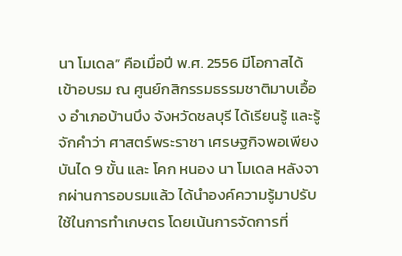นา โมเดล” คือเมื่อปี พ.ศ. 2556 มีโอกาสได้เข้าอบรม ณ ศูนย์กสิกรรมธรรมชาติมาบเอื้อง อำเภอบ้านบึง จังหวัดชลบุรี ได้เรียนรู้ และรู้จักคำว่า ศาสตร์พระราชา เศรษฐกิจพอเพียง บันได 9 ขั้น และ โคก หนอง นา โมเดล หลังจากผ่านการอบรมแล้ว ได้นำองค์ความรู้มาปรับใช้ในการทำเกษตร โดยเน้นการจัดการที่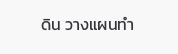ดิน วางแผนทำ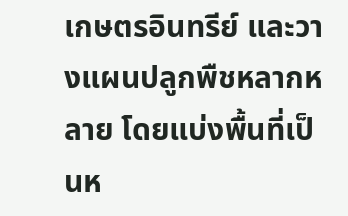เกษตรอินทรีย์ และวางแผนปลูกพืชหลากหลาย โดยแบ่งพื้นที่เป็นห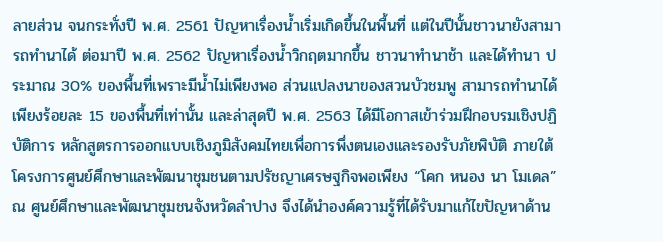ลายส่วน จนกระทั่งปี พ.ศ. 2561 ปัญหาเรื่องน้ำเริ่มเกิดขึ้นในพื้นที่ แต่ในปีนั้นชาวนายังสามารถทำนาได้ ต่อมาปี พ.ศ. 2562 ปัญหาเรื่องน้ำวิกฤตมากขึ้น ชาวนาทำนาช้า และได้ทำนา ประมาณ 30% ของพื้นที่เพราะมีน้ำไม่เพียงพอ ส่วนแปลงนาของสวนบัวชมพู สามารถทำนาได้เพียงร้อยละ 15 ของพื้นที่เท่านั้น และล่าสุดปี พ.ศ. 2563 ได้มีโอกาสเข้าร่วมฝึกอบรมเชิงปฏิบัติการ หลักสูตรการออกแบบเชิงภูมิสังคมไทยเพื่อการพึ่งตนเองและรองรับภัยพิบัติ ภายใต้โครงการศูนย์ศึกษาและพัฒนาชุมชนตามปรัชญาเศรษฐกิจพอเพียง “โคก หนอง นา โมเดล” ณ ศูนย์ศึกษาและพัฒนาชุมชนจังหวัดลำปาง จึงได้นำองค์ความรู้ที่ได้รับมาแก้ไขปัญหาด้าน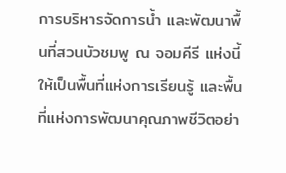การบริหารจัดการน้ำ และพัฒนาพื้นที่สวนบัวชมพู ณ จอมคีรี แห่งนี้ ให้เป็นพื้นที่แห่งการเรียนรู้ และพื้นที่แห่งการพัฒนาคุณภาพชีวิตอย่า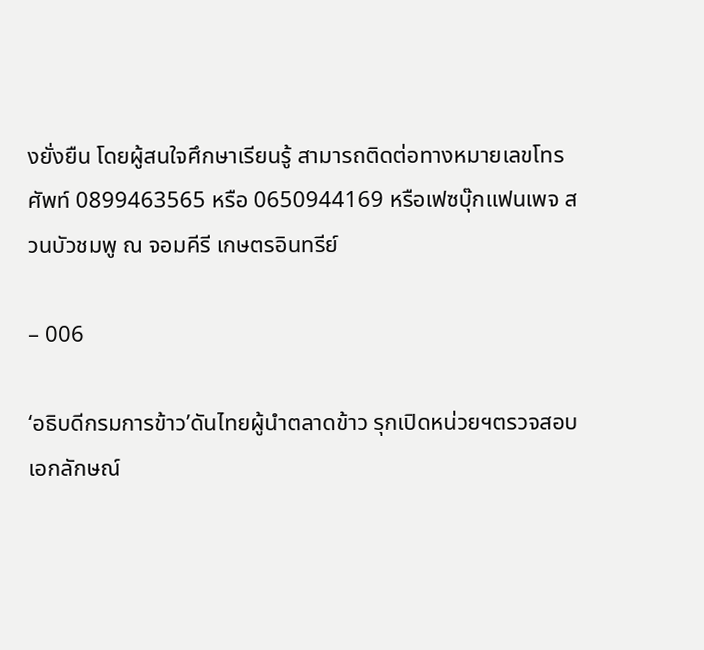งยั่งยืน โดยผู้สนใจศึกษาเรียนรู้ สามารถติดต่อทางหมายเลขโทรศัพท์ 0899463565 หรือ 0650944169 หรือเฟซบุ๊กแฟนเพจ สวนบัวชมพู ณ จอมคีรี เกษตรอินทรีย์

– 006

‘อธิบดีกรมการข้าว’ดันไทยผู้นำตลาดข้าว รุกเปิดหน่วยฯตรวจสอบเอกลักษณ์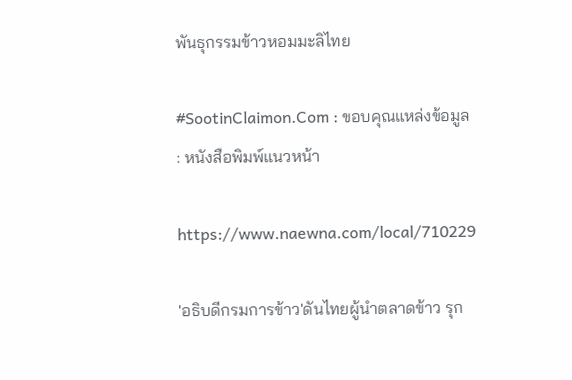พันธุกรรมข้าวหอมมะลิไทย

#SootinClaimon.Com : ขอบคุณแหล่งข้อมูล : หนังสือพิมพ์แนวหน้า

https://www.naewna.com/local/710229

'อธิบดีกรมการข้าว'ดันไทยผู้นำตลาดข้าว รุก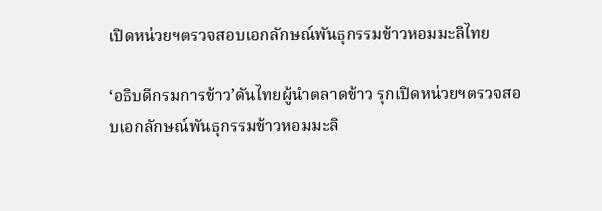เปิดหน่วยฯตรวจสอบเอกลักษณ์พันธุกรรมข้าวหอมมะลิไทย

‘อธิบดีกรมการข้าว’ดันไทยผู้นำตลาดข้าว รุกเปิดหน่วยฯตรวจสอบเอกลักษณ์พันธุกรรมข้าวหอมมะลิ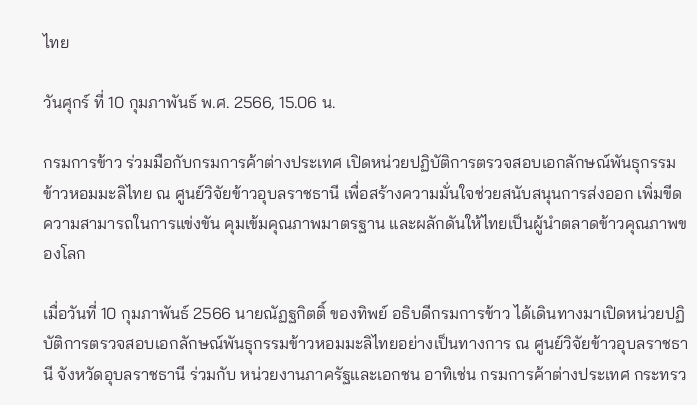ไทย

วันศุกร์ ที่ 10 กุมภาพันธ์ พ.ศ. 2566, 15.06 น.

กรมการข้าว ร่วมมือกับกรมการค้าต่างประเทศ เปิดหน่วยปฏิบัติการตรวจสอบเอกลักษณ์พันธุกรรมข้าวหอมมะลิไทย ณ ศูนย์วิจัยข้าวอุบลราชธานี เพื่อสร้างความมั่นใจช่วยสนับสนุนการส่งออก เพิ่มขีดความสามารถในการแข่งขัน คุมเข้มคุณภาพมาตรฐาน และผลักดันให้ไทยเป็นผู้นำตลาดข้าวคุณภาพของโลก

เมื่อวันที่ 10 กุมภาพันธ์ 2566 นายณัฏฐกิตติ์ ของทิพย์ อธิบดีกรมการข้าว ได้เดินทางมาเปิดหน่วยปฏิบัติการตรวจสอบเอกลักษณ์พันธุกรรมข้าวหอมมะลิไทยอย่างเป็นทางการ ณ ศูนย์วิจัยข้าวอุบลราชธานี จังหวัดอุบลราชธานี ร่วมกับ หน่วยงานภาครัฐและเอกชน อาทิเช่น กรมการค้าต่างประเทศ กระทรว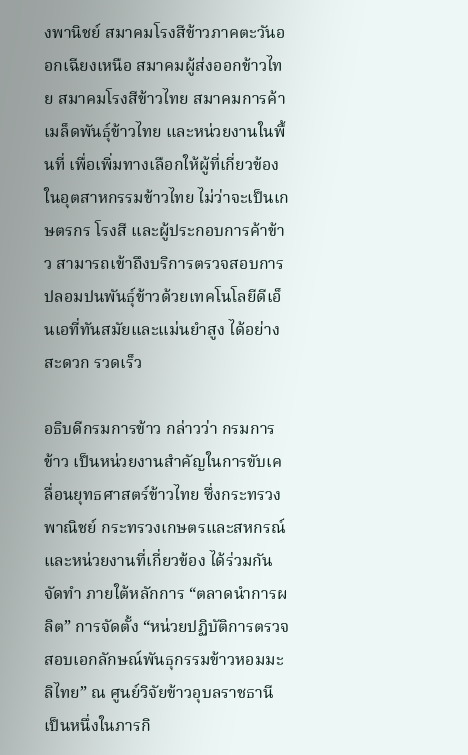งพานิชย์ สมาคมโรงสีข้าวภาคตะวันออกเฉียงเหนือ สมาคมผู้ส่งออกข้าวไทย สมาคมโรงสีข้าวไทย สมาคมการค้าเมล็ดพันธุ์ข้าวไทย และหน่วยงานในพื้นที่ เพื่อเพิ่มทางเลือกให้ผู้ที่เกี่ยวข้องในอุตสาหกรรมข้าวไทย ไม่ว่าจะเป็นเกษตรกร โรงสี และผู้ประกอบการค้าข้าว สามารถเข้าถึงบริการตรวจสอบการปลอมปนพันธุ์ข้าวด้วยเทคโนโลยีดีเอ็นเอที่ทันสมัยและแม่นยำสูง ได้อย่างสะดวก รวดเร็ว

อธิบดีกรมการข้าว กล่าวว่า กรมการข้าว เป็นหน่วยงานสำคัญในการขับเคลื่อนยุทธศาสตร์ข้าวไทย ซึ่งกระทรวงพาณิชย์ กระทรวงเกษตรและสหกรณ์ และหน่วยงานที่เกี่ยวข้อง ได้ร่วมกันจัดทำ ภายใต้หลักการ “ตลาดนำการผลิต” การจัดตั้ง “หน่วยปฏิบัติการตรวจสอบเอกลักษณ์พันธุกรรมข้าวหอมมะลิไทย” ณ ศูนย์วิจัยข้าวอุบลราชธานี เป็นหนึ่งในภารกิ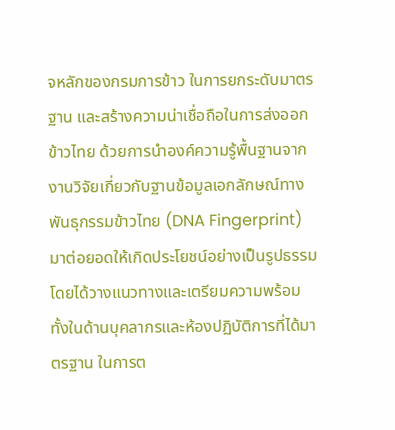จหลักของกรมการข้าว ในการยกระดับมาตรฐาน และสร้างความน่าเชื่อถือในการส่งออกข้าวไทย ด้วยการนำองค์ความรู้พื้นฐานจากงานวิจัยเกี่ยวกับฐานข้อมูลเอกลักษณ์ทางพันธุกรรมข้าวไทย (DNA Fingerprint) มาต่อยอดให้เกิดประโยชน์อย่างเป็นรูปธรรม โดยได้วางแนวทางและเตรียมความพร้อมทั้งในด้านบุคลากรและห้องปฏิบัติการที่ได้มาตรฐาน ในการต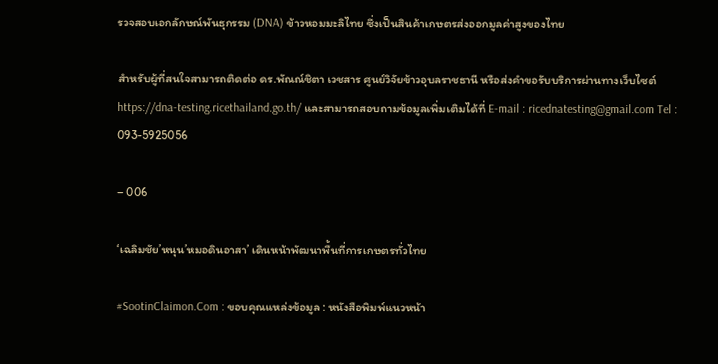รวจสอบเอกลักษณ์พันธุกรรม (DNA) ข้าวหอมมะลิไทย ซึ่งเป็นสินค้าเกษตรส่งออกมูลค่าสูงของไทย

สำหรับผู้ที่สนใจสามารถติดต่อ ดร.พัณณ์ชิตา เวชสาร ศูนย์วิจัยข้าวอุบลราชธานี หรือส่งคำขอรับบริการผ่านทางเว็บไซต์ https://dna-testing.ricethailand.go.th/ และสามารถสอบถามข้อมูลเพิ่มเติมได้ที่ E-mail : ricednatesting@gmail.com Tel : 093-5925056

– 006

‘เฉลิมชัย’หนุน’หมอดินอาสา’ เดินหน้าพัฒนาพื้นที่การเกษตรทั่วไทย

#SootinClaimon.Com : ขอบคุณแหล่งข้อมูล : หนังสือพิมพ์แนวหน้า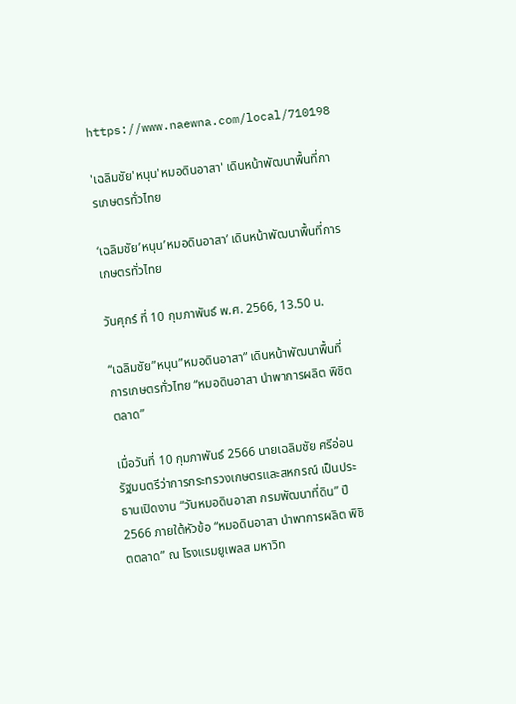https://www.naewna.com/local/710198

'เฉลิมชัย'หนุน'หมอดินอาสา' เดินหน้าพัฒนาพื้นที่การเกษตรทั่วไทย

‘เฉลิมชัย’หนุน’หมอดินอาสา’ เดินหน้าพัฒนาพื้นที่การเกษตรทั่วไทย

วันศุกร์ ที่ 10 กุมภาพันธ์ พ.ศ. 2566, 13.50 น.

“เฉลิมชัย”หนุน”หมอดินอาสา” เดินหน้าพัฒนาพื้นที่การเกษตรทั่วไทย “หมอดินอาสา นำพาการผลิต พิชิตตลาด”

เมื่อวันที่ 10 กุมภาพันธ์ 2566 นายเฉลิมชัย ศรีอ่อน รัฐมนตรีว่าการกระทรวงเกษตรและสหกรณ์ เป็นประธานเปิดงาน “วันหมอดินอาสา กรมพัฒนาที่ดิน” ปี 2566 ภายใต้หัวข้อ “หมอดินอาสา นำพาการผลิต พิชิตตลาด” ณ โรงแรมยูเพลส มหาวิท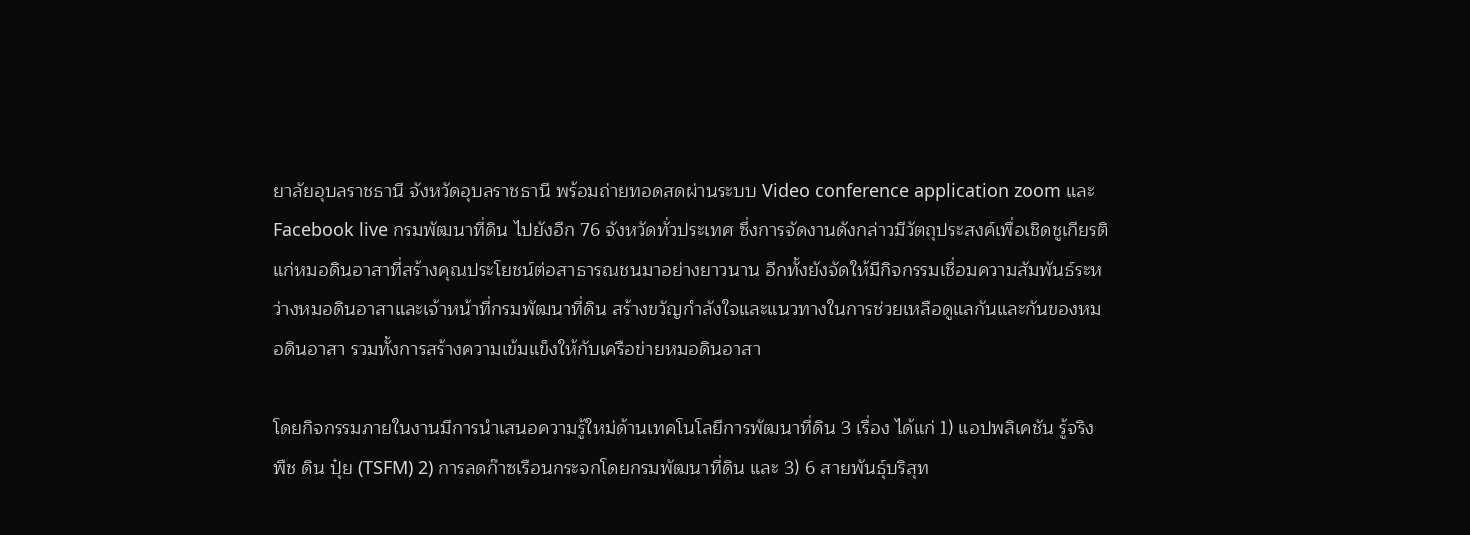ยาลัยอุบลราชธานี จังหวัดอุบลราชธานี พร้อมถ่ายทอดสดผ่านระบบ Video conference application zoom และ Facebook live กรมพัฒนาที่ดิน ไปยังอีก 76 จังหวัดทั่วประเทศ ซึ่งการจัดงานดังกล่าวมีวัตถุประสงค์เพื่อเชิดชูเกียรติแก่หมอดินอาสาที่สร้างคุณประโยชน์ต่อสาธารณชนมาอย่างยาวนาน อีกทั้งยังจัดให้มีกิจกรรมเชื่อมความสัมพันธ์ระหว่างหมอดินอาสาและเจ้าหน้าที่กรมพัฒนาที่ดิน สร้างขวัญกําลังใจและแนวทางในการช่วยเหลือดูแลกันและกันของหมอดินอาสา รวมทั้งการสร้างความเข้มแข็งให้กับเครือข่ายหมอดินอาสา

โดยกิจกรรมภายในงานมีการนําเสนอความรู้ใหม่ด้านเทคโนโลยีการพัฒนาที่ดิน 3 เรื่อง ได้แก่ 1) แอปพลิเคชัน รู้จริง พืช ดิน ปุ๋ย (TSFM) 2) การลดก๊าซเรือนกระจกโดยกรมพัฒนาที่ดิน และ 3) 6 สายพันธุ์บริสุท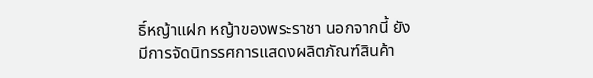ธิ์หญ้าแฝก หญ้าของพระราชา นอกจากนี้ ยังมีการจัดนิทรรศการแสดงผลิตภัณฑ์สินค้า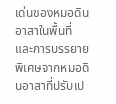เด่นของหมอดินอาสาในพื้นที่ และการบรรยายพิเศษจากหมอดินอาสาที่ปรับเป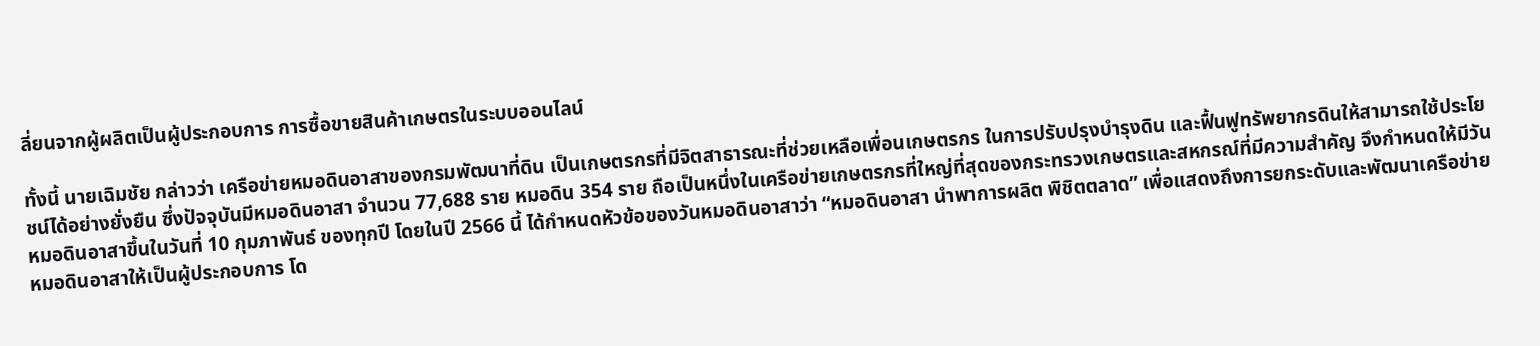ลี่ยนจากผู้ผลิตเป็นผู้ประกอบการ การซื้อขายสินค้าเกษตรในระบบออนไลน์

ทั้งนี้ นายเฉิมชัย กล่าวว่า เครือข่ายหมอดินอาสาของกรมพัฒนาที่ดิน เป็นเกษตรกรที่มีจิตสาธารณะที่ช่วยเหลือเพื่อนเกษตรกร ในการปรับปรุงบํารุงดิน และฟื้นฟูทรัพยากรดินให้สามารถใช้ประโยชน์ได้อย่างยั่งยืน ซึ่งปัจจุบันมีหมอดินอาสา จํานวน 77,688 ราย หมอดิน 354 ราย ถือเป็นหนึ่งในเครือข่ายเกษตรกรที่ใหญ่ที่สุดของกระทรวงเกษตรและสหกรณ์ที่มีความสำคัญ จึงกําหนดให้มีวันหมอดินอาสาขึ้นในวันที่ 10 กุมภาพันธ์ ของทุกปี โดยในปี 2566 นี้ ได้กําหนดหัวข้อของวันหมอดินอาสาว่า “หมอดินอาสา นําพาการผลิต พิชิตตลาด” เพื่อแสดงถึงการยกระดับและพัฒนาเครือข่ายหมอดินอาสาให้เป็นผู้ประกอบการ โด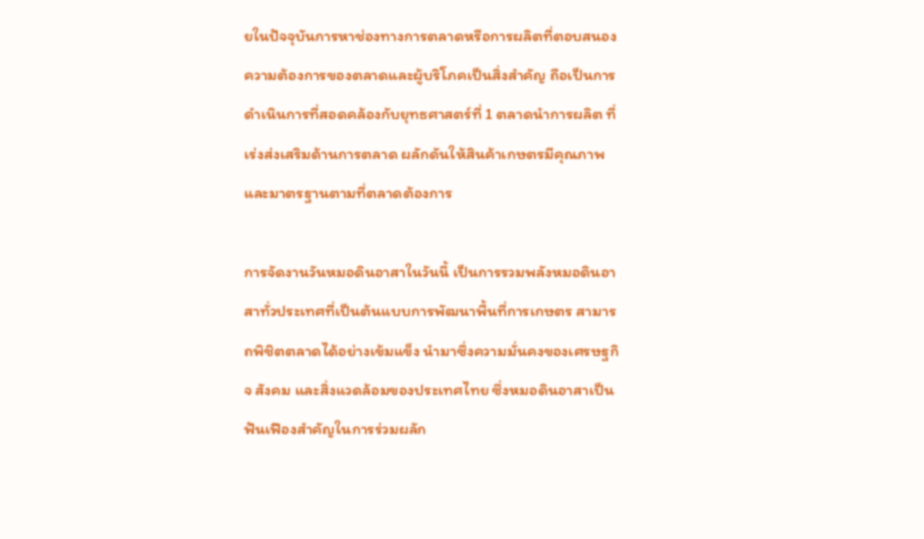ยในปัจจุบันการหาช่องทางการตลาดหรือการผลิตที่ตอบสนองความต้องการของตลาดและผู้บริโภคเป็นสิ่งสําคัญ ถือเป็นการดำเนินการที่สอดคล้องกับยุทธศาสตร์ที่ 1 ตลาดนำการผลิต ที่เร่งส่งเสริมด้านการตลาด ผลักดันให้สินค้าเกษตรมีคุณภาพและมาตรฐานตามที่ตลาดต้องการ

การจัดงานวันหมอดินอาสาในวันนี้ เป็นการรวมพลังหมอดินอาสาทั่วประเทศที่เป็นต้นแบบการพัฒนาพื้นที่การเกษตร สามารถพิชิตตลาดได้อย่างเข้มแข็ง นำมาซึ่งความมั่นคงของเศรษฐกิจ สังคม และสิ่งแวดล้อมของประเทศไทย ซึ่งหมอดินอาสาเป็นฟันเฟืองสำคัญในการร่วมผลัก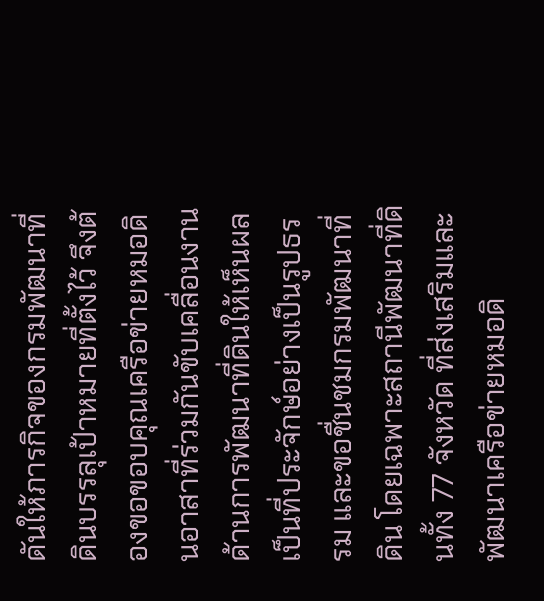ดันให้ภารกิจของกรมพัฒนาที่ดินบรรลุเป้าหมายที่ตั้งไว้ จึงต้องขอขอบคุณเครือข่ายหมอดินอาสาที่ร่วมกันขับเคลื่อนงานด้านการพัฒนาที่ดินให้เห็นผลเป็นที่ประจักษ์อย่างเป็นรูปธรรม และขอชื่นชมกรมพัฒนาที่ดิน โดยเฉพาะสถานีพัฒนาที่ดินทั้ง 77 จังหวัด ที่ส่งเสริมและพัฒนาเครือข่ายหมอดิ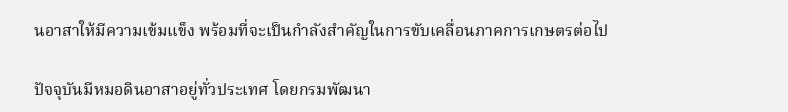นอาสาให้มีความเข้มแข็ง พร้อมที่จะเป็นกำลังสำคัญในการขับเคลื่อนภาคการเกษตรต่อไป

ปัจจุบันมีหมอดินอาสาอยู่ทั่วประเทศ โดยกรมพัฒนา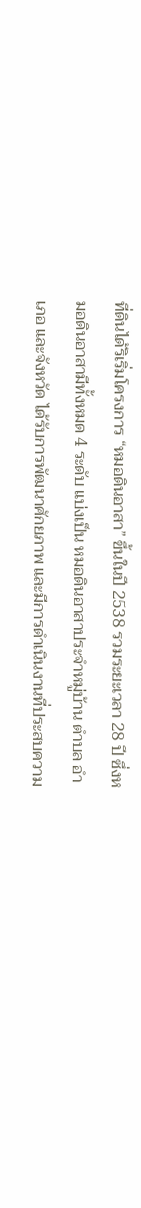ที่ดินได้ริเริ่มโครงการ “หมอดินอาสา” ขึ้นในปี 2538 รวมระยะเวลา 28 ปี ซึ่งหมอดินอาสามีทั้งหมด 4 ระดับ แบ่งเป็น หมอดินอาสาประจําหมู่บ้าน ตําบล อําเภอ และจังหวัด ได้รับการพัฒนาศักยภาพ และมีการดำเนินงานที่ประสบความ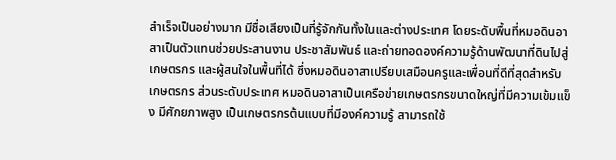สำเร็จเป็นอย่างมาก มีชื่อเสียงเป็นที่รู้จักกันทั้งในและต่างประเทศ โดยระดับพื้นที่หมอดินอาสาเป็นตัวแทนช่วยประสานงาน ประชาสัมพันธ์ และถ่ายทอดองค์ความรู้ด้านพัฒนาที่ดินไปสู่เกษตรกร และผู้สนใจในพื้นที่ได้ ซึ่งหมอดินอาสาเปรียบเสมือนครูและเพื่อนที่ดีที่สุดสำหรับเกษตรกร ส่วนระดับประเทศ หมอดินอาสาเป็นเครือข่ายเกษตรกรขนาดใหญ่ที่มีความเข้มแข็ง มีศักยภาพสูง เป็นเกษตรกรต้นแบบที่มีองค์ความรู้ สามารถใช้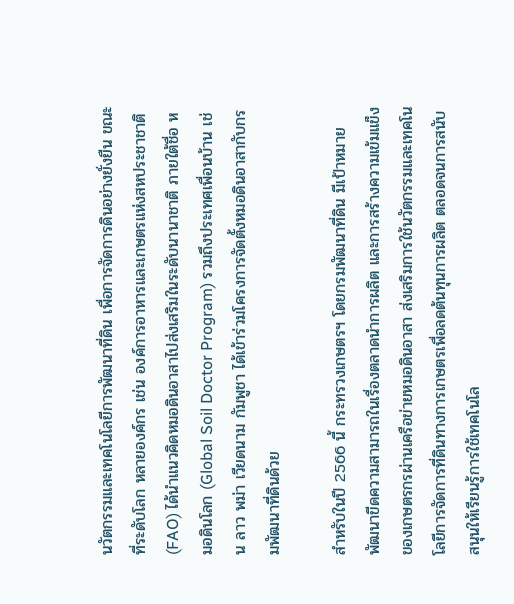นวัตกรรมและเทคโนโลยีการพัฒนาที่ดิน เพื่อการจัดการดินอย่างยั่งยืน ขณะที่ระดับโลก หลายองค์กร เช่น องค์การอาหารและเกษตรแห่งสหประชาชาติ (FAO) ได้นำแนวคิดหมอดินอาสาไปส่งเสริมในระดับนานาชาติ ภายใต้ชื่อ หมอดินโลก (Global Soil Doctor Program) รวมถึงประเทศเพื่อนบ้าน เช่น ลาว พม่า เวียดนาม กัมพูชา ได้เข้าร่วมโครงการจัดตั้งหมอดินอาสากับกรมพัฒนาที่ดินด้วย

สำหรับในปี 2566 นี้ กระทรวงเกษตรฯ โดยกรมพัฒนาที่ดิน มีเป้าหมายพัฒนาขีดความสามารถในเรื่องตลาดนำการผลิต และการสร้างความเข้มแข็งของเกษตรกรผ่านเครือข่ายหมอดินอาสา ส่งเสริมการใช้นวัตกรรมและเทคโนโลยีการจัดการที่ดินทางการเกษตรเพื่อลดต้นทุนการผลิต ตลอดจนการสนับสนุนให้เรียนรู้การใช้เทคโนโล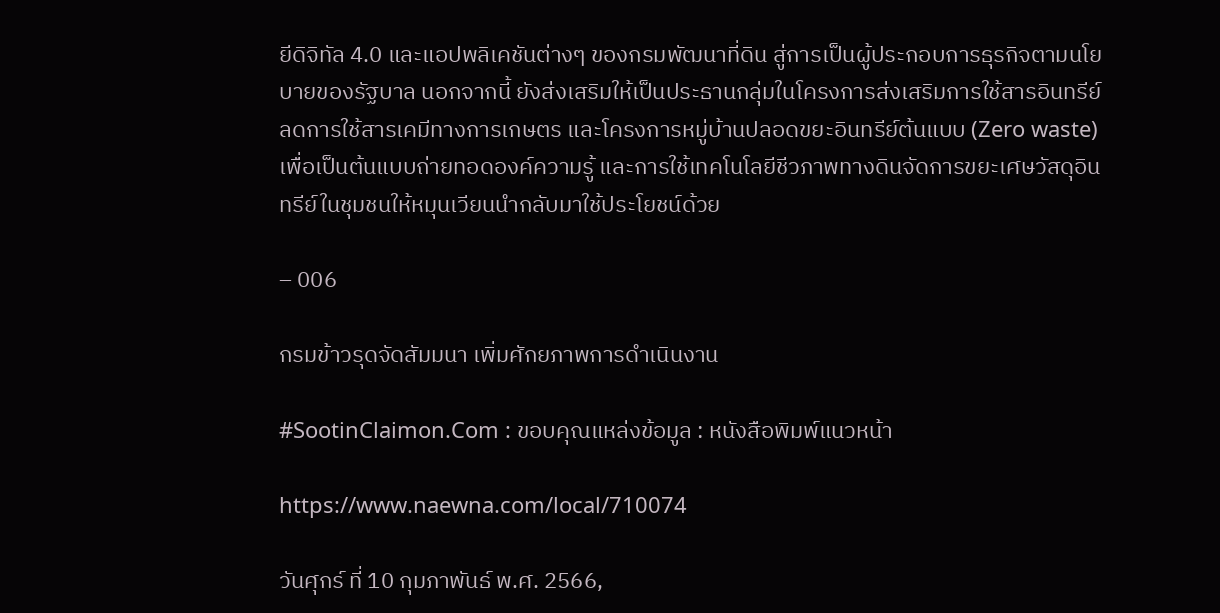ยีดิจิทัล 4.0 และแอปพลิเคชันต่างๆ ของกรมพัฒนาที่ดิน สู่การเป็นผู้ประกอบการธุรกิจตามนโยบายของรัฐบาล นอกจากนี้ ยังส่งเสริมให้เป็นประธานกลุ่มในโครงการส่งเสริมการใช้สารอินทรีย์ลดการใช้สารเคมีทางการเกษตร และโครงการหมู่บ้านปลอดขยะอินทรีย์ต้นแบบ (Zero waste) เพื่อเป็นต้นแบบถ่ายทอดองค์ความรู้ และการใช้เทคโนโลยีชีวภาพทางดินจัดการขยะเศษวัสดุอินทรีย์ในชุมชนให้หมุนเวียนนำกลับมาใช้ประโยชน์ด้วย

– 006

กรมข้าวรุดจัดสัมมนา เพิ่มศักยภาพการดำเนินงาน

#SootinClaimon.Com : ขอบคุณแหล่งข้อมูล : หนังสือพิมพ์แนวหน้า

https://www.naewna.com/local/710074

วันศุกร์ ที่ 10 กุมภาพันธ์ พ.ศ. 2566,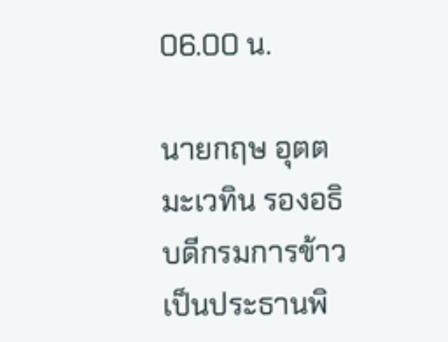06.00 น.

นายกฤษ อุตตมะเวทิน รองอธิบดีกรมการข้าว เป็นประธานพิ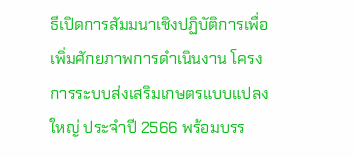ธีเปิดการสัมมนาเชิงปฏิบัติการเพื่อเพิ่มศักยภาพการดำเนินงาน โครงการระบบส่งเสริมเกษตรแบบแปลงใหญ่ ประจำปี 2566 พร้อมบรร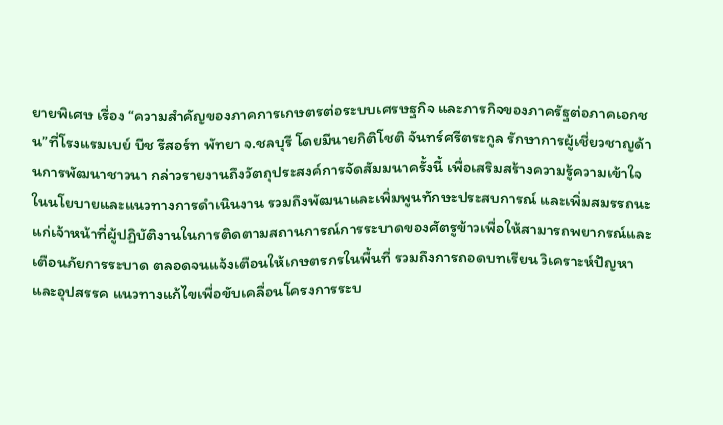ยายพิเศษ เรื่อง “ความสำคัญของภาคการเกษตรต่อระบบเศรษฐกิจ และภารกิจของภาครัฐต่อภาคเอกชน”ที่โรงแรมเบย์ บีช รีสอร์ท พัทยา จ.ชลบุรี โดยมีนายกิติโชติ จันทร์ศรีตระกูล รักษาการผู้เชี่ยวชาญด้านการพัฒนาชาวนา กล่าวรายงานถึงวัตถุประสงค์การจัดสัมมนาครั้งนี้ เพื่อเสริมสร้างความรู้ความเข้าใจในนโยบายและแนวทางการดำเนินงาน รวมถึงพัฒนาและเพิ่มพูนทักษะประสบการณ์ และเพิ่มสมรรถนะแก่เจ้าหน้าที่ผู้ปฏิบัติงานในการติดตามสถานการณ์การระบาดของศัตรูข้าวเพื่อให้สามารถพยากรณ์และเตือนภัยการระบาด ตลอดจนแจ้งเตือนให้เกษตรกรในพื้นที่ รวมถึงการถอดบทเรียน วิเคราะห์ปัญหาและอุปสรรค แนวทางแก้ไขเพื่อขับเคลื่อนโครงการระบ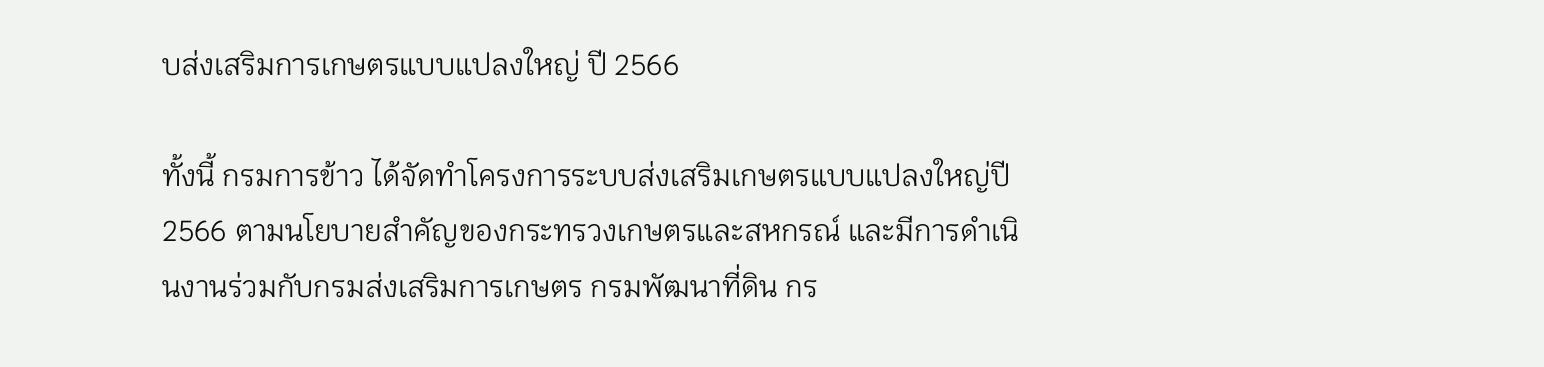บส่งเสริมการเกษตรแบบแปลงใหญ่ ปี 2566

ทั้งนี้ กรมการข้าว ได้จัดทำโครงการระบบส่งเสริมเกษตรแบบแปลงใหญ่ปี 2566 ตามนโยบายสำคัญของกระทรวงเกษตรและสหกรณ์ และมีการดำเนินงานร่วมกับกรมส่งเสริมการเกษตร กรมพัฒนาที่ดิน กร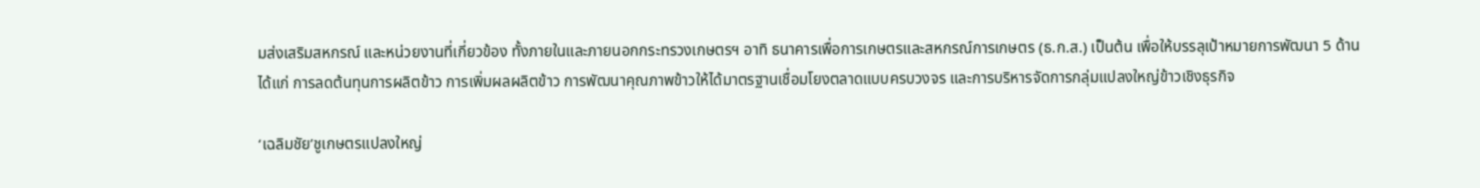มส่งเสริมสหกรณ์ และหน่วยงานที่เกี่ยวข้อง ทั้งภายในและภายนอกกระทรวงเกษตรฯ อาทิ ธนาคารเพื่อการเกษตรและสหกรณ์การเกษตร (ธ.ก.ส.) เป็นต้น เพื่อให้บรรลุเป้าหมายการพัฒนา 5 ด้าน ได้แก่ การลดต้นทุนการผลิตข้าว การเพิ่มผลผลิตข้าว การพัฒนาคุณภาพข้าวให้ได้มาตรฐานเชื่อมโยงตลาดแบบครบวงจร และการบริหารจัดการกลุ่มแปลงใหญ่ข้าวเชิงธุรกิจ

‘เฉลิมชัย’ชูเกษตรแปลงใหญ่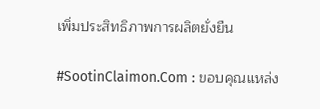เพิ่มประสิทธิภาพการผลิตยั่งยืน

#SootinClaimon.Com : ขอบคุณแหล่ง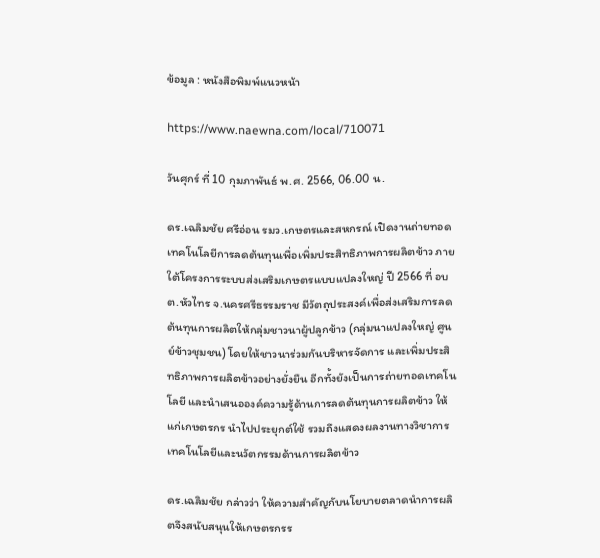ข้อมูล : หนังสือพิมพ์แนวหน้า

https://www.naewna.com/local/710071

วันศุกร์ ที่ 10 กุมภาพันธ์ พ.ศ. 2566, 06.00 น.

ดร.เฉลิมชัย ศรีอ่อน รมว.เกษตรและสหกรณ์ เปิดงานถ่ายทอดเทคโนโลยีการลดต้นทุนเพื่อเพิ่มประสิทธิภาพการผลิตข้าว ภายใต้โครงการระบบส่งเสริมเกษตรแบบแปลงใหญ่ ปี 2566 ที่ อบต.หัวไทร จ.นครศรีธรรมราช มีวัตถุประสงค์เพื่อส่งเสริมการลดต้นทุนการผลิตให้กลุ่มชาวนาผู้ปลูกข้าว (กลุ่มนาแปลงใหญ่ ศูนย์ข้าวชุมชน) โดยให้ชาวนาร่วมกันบริหารจัดการ และเพิ่มประสิทธิภาพการผลิตข้าวอย่างยั่งยืน อีกทั้งยังเป็นการถ่ายทอดเทคโนโลยี และนำเสนอองค์ความรู้ด้านการลดต้นทุนการผลิตข้าว ให้แก่เกษตรกร นำไปประยุกต์ใช้ รวมถึงแสดงผลงานทางวิชาการ เทคโนโลยีและนวัตกรรมด้านการผลิตข้าว

ดร.เฉลิมชัย กล่าวว่า ให้ความสำคัญกับนโยบายตลาดนำการผลิตจึงสนับสนุนให้เกษตรกรร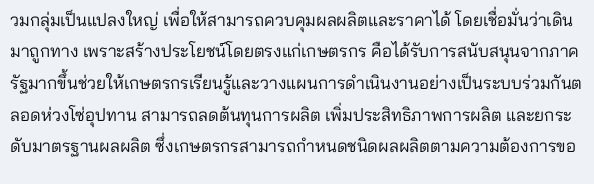วมกลุ่มเป็นแปลงใหญ่ เพื่อให้สามารถควบคุมผลผลิตและราคาได้ โดยเชื่อมั่นว่าเดินมาถูกทาง เพราะสร้างประโยชน์โดยตรงแก่เกษตรกร คือได้รับการสนับสนุนจากภาครัฐมากขึ้นช่วยให้เกษตรกรเรียนรู้และวางแผนการดำเนินงานอย่างเป็นระบบร่วมกันตลอดห่วงโซ่อุปทาน สามารถลดต้นทุนการผลิต เพิ่มประสิทธิภาพการผลิต และยกระดับมาตรฐานผลผลิต ซึ่งเกษตรกรสามารถกำหนดชนิดผลผลิตตามความต้องการขอ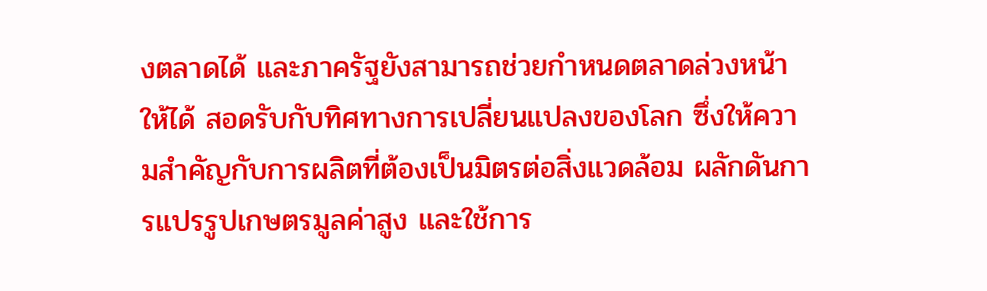งตลาดได้ และภาครัฐยังสามารถช่วยกำหนดตลาดล่วงหน้าให้ได้ สอดรับกับทิศทางการเปลี่ยนแปลงของโลก ซึ่งให้ความสำคัญกับการผลิตที่ต้องเป็นมิตรต่อสิ่งแวดล้อม ผลักดันการแปรรูปเกษตรมูลค่าสูง และใช้การ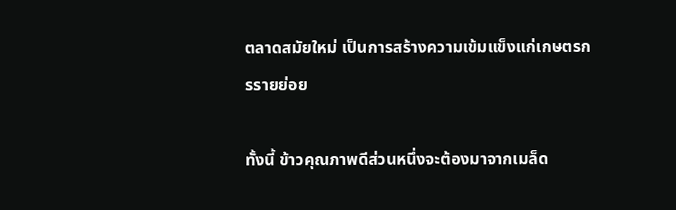ตลาดสมัยใหม่ เป็นการสร้างความเข้มแข็งแก่เกษตรกรรายย่อย

ทั้งนี้ ข้าวคุณภาพดีส่วนหนึ่งจะต้องมาจากเมล็ด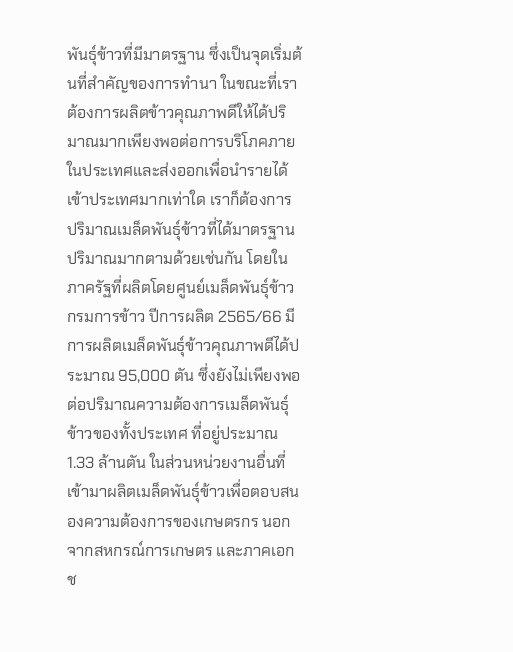พันธุ์ข้าวที่มีมาตรฐาน ซึ่งเป็นจุดเริ่มต้นที่สำคัญของการทำนา ในขณะที่เราต้องการผลิตข้าวคุณภาพดีให้ได้ปริมาณมากเพียงพอต่อการบริโภคภายในประเทศและส่งออกเพื่อนำรายได้เข้าประเทศมากเท่าใด เราก็ต้องการปริมาณเมล็ดพันธุ์ข้าวที่ได้มาตรฐานปริมาณมากตามด้วยเช่นกัน โดยในภาครัฐที่ผลิตโดยศูนย์เมล็ดพันธุ์ข้าว กรมการข้าว ปีการผลิต 2565/66 มีการผลิตเมล็ดพันธุ์ข้าวคุณภาพดีได้ประมาณ 95,000 ตัน ซึ่งยังไม่เพียงพอต่อปริมาณความต้องการเมล็ดพันธุ์ข้าวของทั้งประเทศ ที่อยู่ประมาณ 1.33 ล้านตัน ในส่วนหน่วยงานอื่นที่เข้ามาผลิตเมล็ดพันธุ์ข้าวเพื่อตอบสนองความต้องการของเกษตรกร นอกจากสหกรณ์การเกษตร และภาคเอกช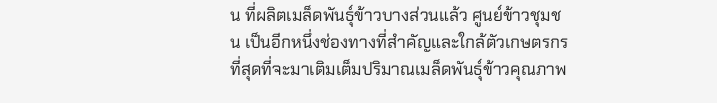น ที่ผลิตเมล็ดพันธุ์ข้าวบางส่วนแล้ว ศูนย์ข้าวชุมชน เป็นอีกหนึ่งช่องทางที่สำคัญและใกล้ตัวเกษตรกรที่สุดที่จะมาเติมเต็มปริมาณเมล็ดพันธุ์ข้าวคุณภาพ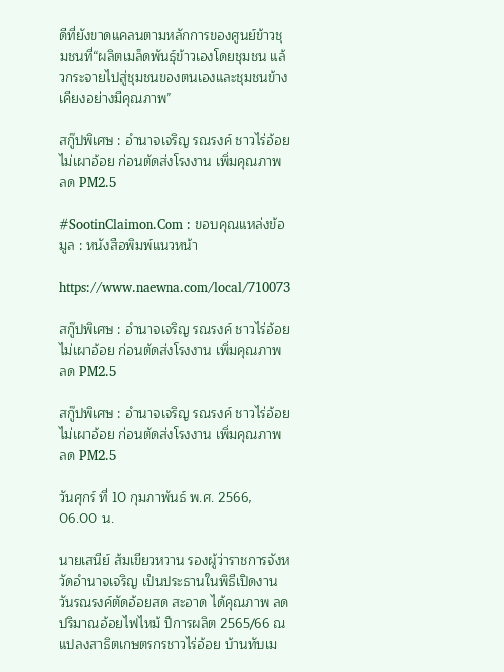ดีที่ยังขาดแคลนตามหลักการของศูนย์ข้าวชุมชนที่“ผลิตเมล็ดพันธุ์ข้าวเองโดยชุมชน แล้วกระจายไปสู่ชุมชนของตนเองและชุมชนข้างเคียงอย่างมีคุณภาพ”

สกู๊ปพิเศษ : อำนาจเจริญ รณรงค์ ชาวไร่อ้อย ไม่เผาอ้อย ก่อนตัดส่งโรงงาน เพิ่มคุณภาพ ลด PM2.5

#SootinClaimon.Com : ขอบคุณแหล่งข้อมูล : หนังสือพิมพ์แนวหน้า

https://www.naewna.com/local/710073

สกู๊ปพิเศษ : อำนาจเจริญ รณรงค์ ชาวไร่อ้อย ไม่เผาอ้อย ก่อนตัดส่งโรงงาน เพิ่มคุณภาพ ลด PM2.5

สกู๊ปพิเศษ : อำนาจเจริญ รณรงค์ ชาวไร่อ้อย ไม่เผาอ้อย ก่อนตัดส่งโรงงาน เพิ่มคุณภาพ ลด PM2.5

วันศุกร์ ที่ 10 กุมภาพันธ์ พ.ศ. 2566, 06.00 น.

นายเสนีย์ ส้มเขียวหวาน รองผู้ว่าราชการจังหวัดอำนาจเจริญ เป็นประธานในพิธีเปิดงานวันรณรงค์ตัดอ้อยสด สะอาด ได้คุณภาพ ลดปริมาณอ้อยไฟไหม้ ปีการผลิต 2565/66 ณ แปลงสาธิตเกษตรกรชาวไร่อ้อย บ้านทับเม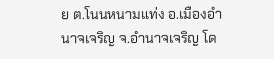ย ต.โนนหนามแท่ง อ.เมืองอำนาจเจริญ จ.อำนาจเจริญ โด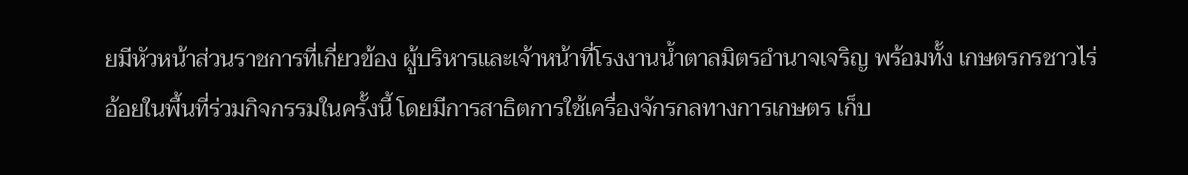ยมีหัวหน้าส่วนราชการที่เกี่ยวข้อง ผู้บริหารและเจ้าหน้าที่โรงงานน้ำตาลมิตรอำนาจเจริญ พร้อมทั้ง เกษตรกรชาวไร่อ้อยในพื้นที่ร่วมกิจกรรมในครั้งนี้ โดยมีการสาธิตการใช้เครื่องจักรกลทางการเกษตร เก็บ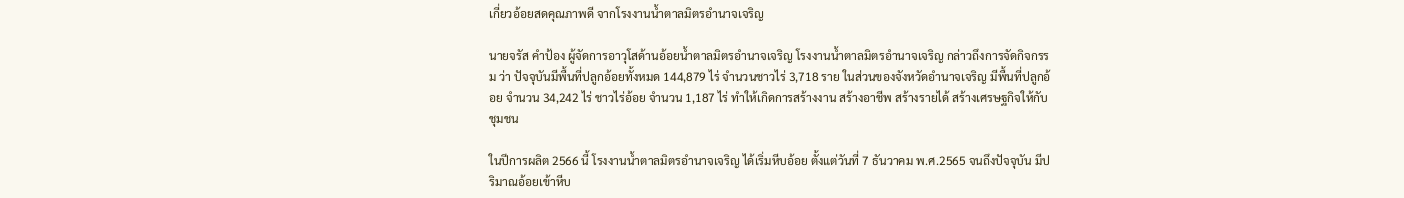เกี่ยวอ้อยสดคุณภาพดี จากโรงงานน้ำตาลมิตรอำนาจเจริญ

นายจรัส คำป้อง ผู้จัดการอาวุโสด้านอ้อยน้ำตาลมิตรอำนาจเจริญ โรงงานน้ำตาลมิตรอำนาจเจริญ กล่าวถึงการจัดกิจกรรม ว่า ปัจจุบันมีพื้นที่ปลูกอ้อยทั้งหมด 144,879 ไร่ จำนวนชาวไร่ 3,718 ราย ในส่วนของจังหวัดอำนาจเจริญ มีพื้นที่ปลูกอ้อย จำนวน 34,242 ไร่ ชาวไร่อ้อย จำนวน 1,187 ไร่ ทำให้เกิดการสร้างงาน สร้างอาชีพ สร้างรายได้ สร้างเศรษฐกิจให้กับชุมชน

ในปีการผลิต 2566 นี้ โรงงานน้ำตาลมิตรอำนาจเจริญ ได้เริ่มหีบอ้อย ตั้งแต่วันที่ 7 ธันวาคม พ.ศ.2565 จนถึงปัจจุบัน มีปริมาณอ้อยเข้าหีบ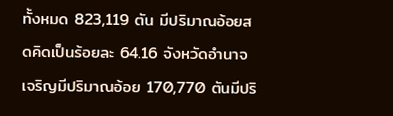ทั้งหมด 823,119 ตัน มีปริมาณอ้อยสดคิดเป็นร้อยละ 64.16 จังหวัดอำนาจเจริญมีปริมาณอ้อย 170,770 ตันมีปริ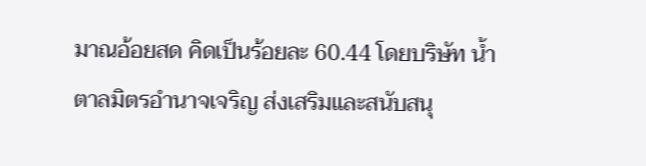มาณอ้อยสด คิดเป็นร้อยละ 60.44 โดยบริษัท น้ำตาลมิตรอำนาจเจริญ ส่งเสริมและสนับสนุ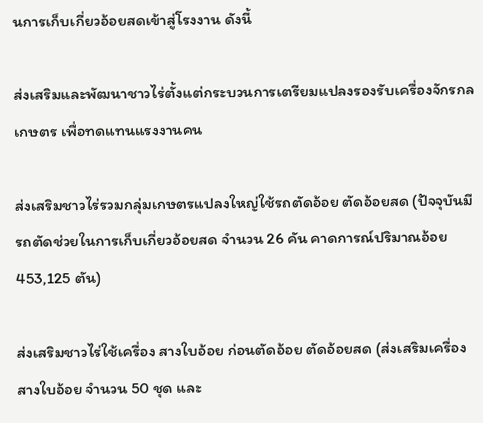นการเก็บเกี่ยวอ้อยสดเข้าสู่โรงงาน ดังนี้

ส่งเสริมและพัฒนาชาวไร่ตั้งแต่กระบวนการเตรียมแปลงรองรับเครื่องจักรกลเกษตร เพื่อทดแทนแรงงานคน

ส่งเสริมชาวไร่รวมกลุ่มเกษตรแปลงใหญ่ใช้รถตัดอ้อย ตัดอ้อยสด (ปัจจุบันมีรถตัดช่วยในการเก็บเกี่ยวอ้อยสด จำนวน 26 คัน คาดการณ์ปริมาณอ้อย 453,125 ตัน)

ส่งเสริมชาวไร่ใช้เครื่อง สางใบอ้อย ก่อนตัดอ้อย ตัดอ้อยสด (ส่งเสริมเครื่องสางใบอ้อย จำนวน 50 ชุด และ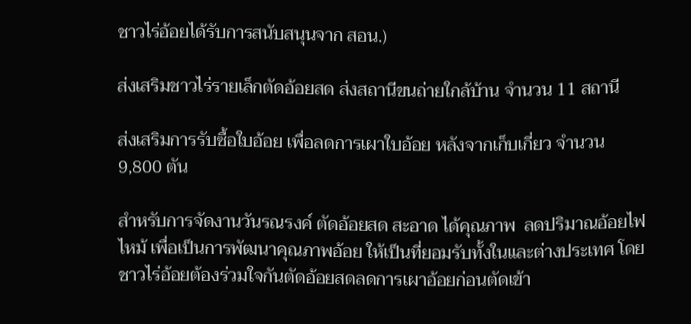ชาวไร่อ้อยได้รับการสนับสนุนจาก สอน.)

ส่งเสริมชาวไร่รายเล็กตัดอ้อยสด ส่งสถานีขนถ่ายใกล้บ้าน จำนวน 11 สถานี

ส่งเสริมการรับซื้อใบอ้อย เพื่อลดการเผาใบอ้อย หลังจากเก็บเกี่ยว จำนวน 9,800 ตัน

สำหรับการจัดงานวันรณรงค์ ตัดอ้อยสด สะอาด ได้คุณภาพ  ลดปริมาณอ้อยไฟไหม้ เพื่อเป็นการพัฒนาคุณภาพอ้อย ให้เป็นที่ยอมรับทั้งในและต่างประเทศ โดยชาวไร่อ้อยต้องร่วมใจกันตัดอ้อยสดลดการเผาอ้อยก่อนตัดเข้า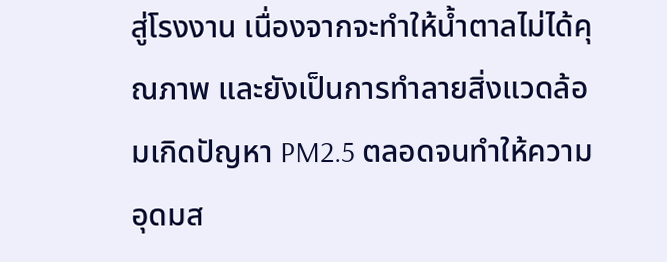สู่โรงงาน เนื่องจากจะทำให้น้ำตาลไม่ได้คุณภาพ และยังเป็นการทำลายสิ่งแวดล้อมเกิดปัญหา PM2.5 ตลอดจนทำให้ความอุดมส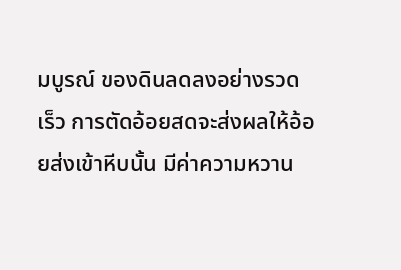มบูรณ์ ของดินลดลงอย่างรวดเร็ว การตัดอ้อยสดจะส่งผลให้อ้อยส่งเข้าหีบนั้น มีค่าความหวาน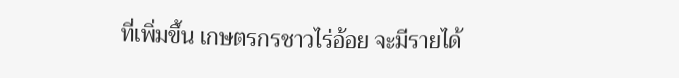ที่เพิ่มขึ้น เกษตรกรชาวไร่อ้อย จะมีรายได้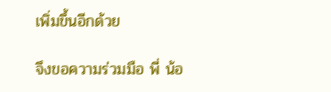เพิ่มขึ้นอีกด้วย

จึงขอความร่วมมือ พี่ น้อ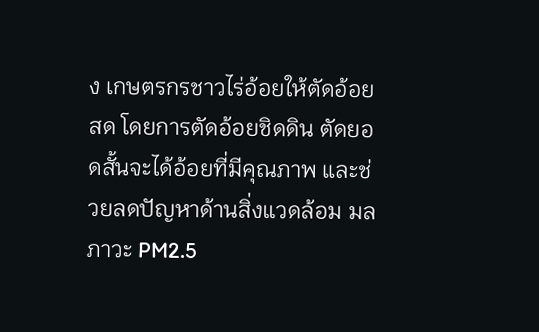ง เกษตรกรชาวไร่อ้อยให้ตัดอ้อยสด โดยการตัดอ้อยชิดดิน ตัดยอดสั้นจะได้อ้อยที่มีคุณภาพ และช่วยลดปัญหาด้านสิ่งแวดล้อม มลภาวะ PM2.5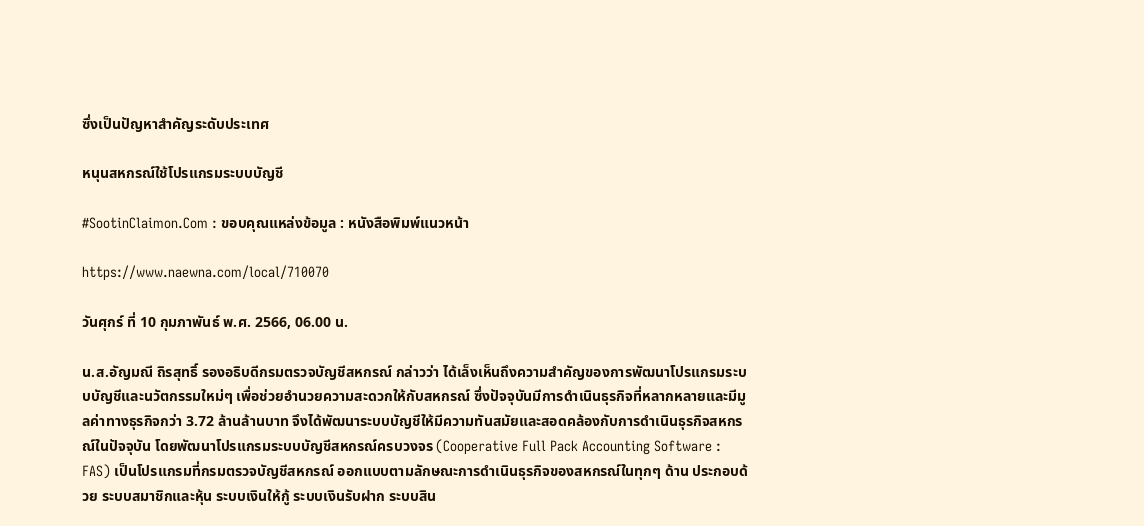ซึ่งเป็นปัญหาสำคัญระดับประเทศ

หนุนสหกรณ์ใช้โปรแกรมระบบบัญชี

#SootinClaimon.Com : ขอบคุณแหล่งข้อมูล : หนังสือพิมพ์แนวหน้า

https://www.naewna.com/local/710070

วันศุกร์ ที่ 10 กุมภาพันธ์ พ.ศ. 2566, 06.00 น.

น.ส.อัญมณี ถิรสุทธิ์ รองอธิบดีกรมตรวจบัญชีสหกรณ์ กล่าวว่า ได้เล็งเห็นถึงความสำคัญของการพัฒนาโปรแกรมระบบบัญชีและนวัตกรรมใหม่ๆ เพื่อช่วยอำนวยความสะดวกให้กับสหกรณ์ ซึ่งปัจจุบันมีการดำเนินธุรกิจที่หลากหลายและมีมูลค่าทางธุรกิจกว่า 3.72 ล้านล้านบาท จึงได้พัฒนาระบบบัญชีให้มีความทันสมัยและสอดคล้องกับการดำเนินธุรกิจสหกรณ์ในปัจจุบัน โดยพัฒนาโปรแกรมระบบบัญชีสหกรณ์ครบวงจร (Cooperative Full Pack Accounting Software : FAS) เป็นโปรแกรมที่กรมตรวจบัญชีสหกรณ์ ออกแบบตามลักษณะการดำเนินธุรกิจของสหกรณ์ในทุกๆ ด้าน ประกอบด้วย ระบบสมาชิกและหุ้น ระบบเงินให้กู้ ระบบเงินรับฝาก ระบบสิน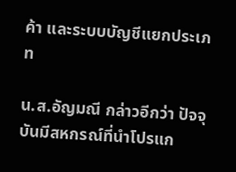ค้า และระบบบัญชีแยกประเภท

น.ส.อัญมณี กล่าวอีกว่า ปัจจุบันมีสหกรณ์ที่นำโปรแก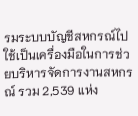รมระบบบัญชีสหกรณ์ไปใช้เป็นเครื่องมือในการช่วยบริหารจัดการงานสหกรณ์ รวม 2,539 แห่ง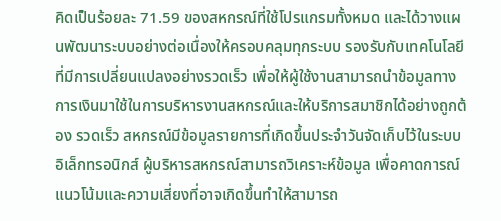คิดเป็นร้อยละ 71.59 ของสหกรณ์ที่ใช้โปรแกรมทั้งหมด และได้วางแผนพัฒนาระบบอย่างต่อเนื่องให้ครอบคลุมทุกระบบ รองรับกับเทคโนโลยีที่มีการเปลี่ยนแปลงอย่างรวดเร็ว เพื่อให้ผู้ใช้งานสามารถนำข้อมูลทางการเงินมาใช้ในการบริหารงานสหกรณ์และให้บริการสมาชิกได้อย่างถูกต้อง รวดเร็ว สหกรณ์มีข้อมูลรายการที่เกิดขึ้นประจำวันจัดเก็บไว้ในระบบอิเล็กทรอนิกส์ ผู้บริหารสหกรณ์สามารถวิเคราะห์ข้อมูล เพื่อคาดการณ์แนวโน้มและความเสี่ยงที่อาจเกิดขึ้นทำให้สามารถ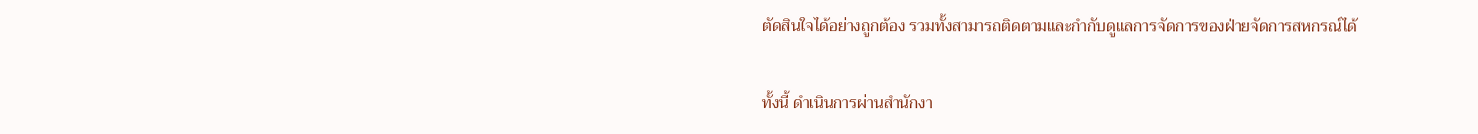ตัดสินใจได้อย่างถูกต้อง รวมทั้งสามารถติดตามและกำกับดูแลการจัดการของฝ่ายจัดการสหกรณ์ได้

ทั้งนี้ ดำเนินการผ่านสำนักงา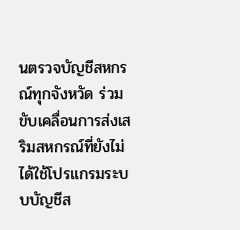นตรวจบัญชีสหกรณ์ทุกจังหวัด ร่วมขับเคลื่อนการส่งเสริมสหกรณ์ที่ยังไม่ได้ใช้โปรแกรมระบบบัญชีส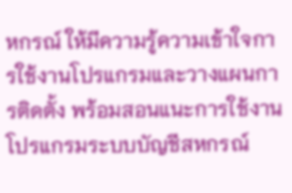หกรณ์ ให้มีความรู้ความเข้าใจการใช้งานโปรแกรมและวางแผนการติดตั้ง พร้อมสอนแนะการใช้งานโปรแกรมระบบบัญชีสหกรณ์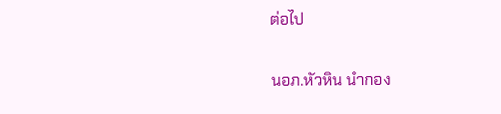ต่อไป

นอภ.หัวหิน นำกอง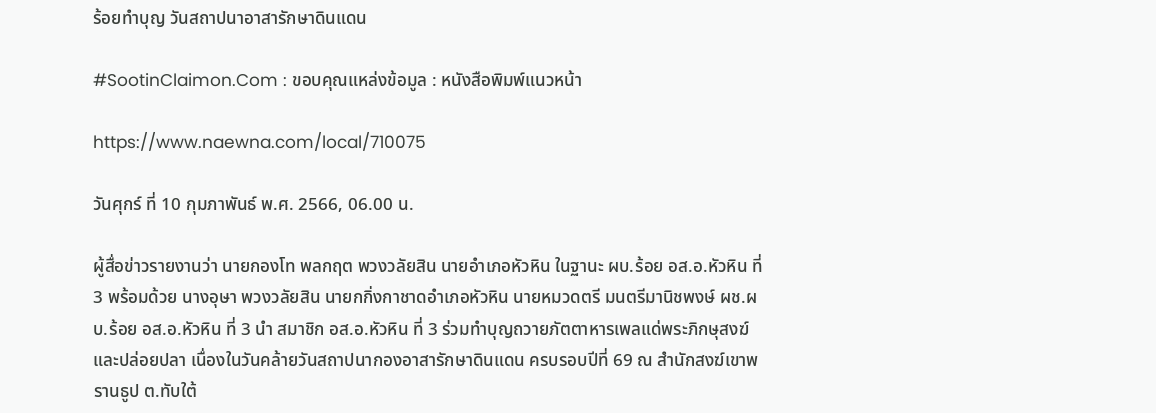ร้อยทำบุญ วันสถาปนาอาสารักษาดินแดน

#SootinClaimon.Com : ขอบคุณแหล่งข้อมูล : หนังสือพิมพ์แนวหน้า

https://www.naewna.com/local/710075

วันศุกร์ ที่ 10 กุมภาพันธ์ พ.ศ. 2566, 06.00 น.

ผู้สื่อข่าวรายงานว่า นายกองโท พลกฤต พวงวลัยสิน นายอำเภอหัวหิน ในฐานะ ผบ.ร้อย อส.อ.หัวหิน ที่ 3 พร้อมด้วย นางอุษา พวงวลัยสิน นายกกิ่งกาชาดอำเภอหัวหิน นายหมวดตรี มนตรีมานิชพงษ์ ผช.ผบ.ร้อย อส.อ.หัวหิน ที่ 3 นำ สมาชิก อส.อ.หัวหิน ที่ 3 ร่วมทำบุญถวายภัตตาหารเพลแด่พระภิกษุสงฆ์และปล่อยปลา เนื่องในวันคล้ายวันสถาปนากองอาสารักษาดินแดน ครบรอบปีที่ 69 ณ สำนักสงฆ์เขาพรานธูป ต.ทับใต้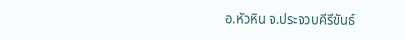อ.หัวหิน จ.ประจวบคีรีขันธ์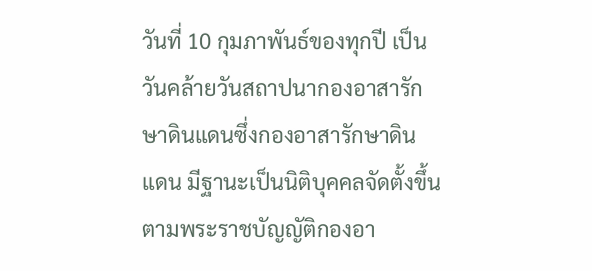วันที่ 10 กุมภาพันธ์ของทุกปี เป็นวันคล้ายวันสถาปนากองอาสารักษาดินแดนซึ่งกองอาสารักษาดินแดน มีฐานะเป็นนิติบุคคลจัดตั้งขึ้นตามพระราชบัญญัติกองอา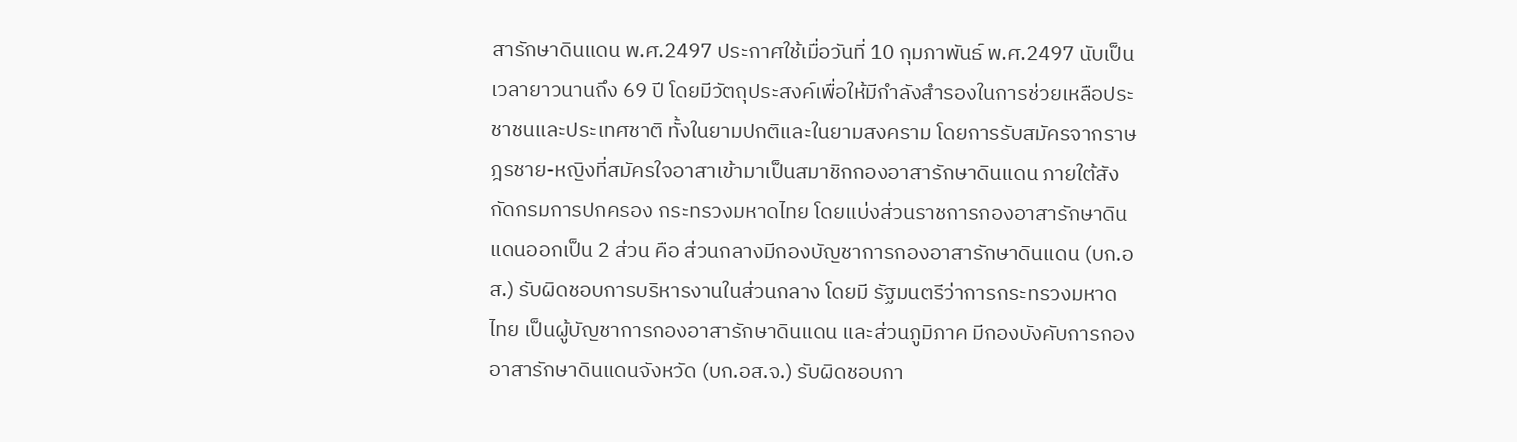สารักษาดินแดน พ.ศ.2497 ประกาศใช้เมื่อวันที่ 10 กุมภาพันธ์ พ.ศ.2497 นับเป็นเวลายาวนานถึง 69 ปี โดยมีวัตถุประสงค์เพื่อให้มีกำลังสำรองในการช่วยเหลือประชาชนและประเทศชาติ ทั้งในยามปกติและในยามสงคราม โดยการรับสมัครจากราษฎรชาย-หญิงที่สมัครใจอาสาเข้ามาเป็นสมาชิกกองอาสารักษาดินแดน ภายใต้สังกัดกรมการปกครอง กระทรวงมหาดไทย โดยแบ่งส่วนราชการกองอาสารักษาดินแดนออกเป็น 2 ส่วน คือ ส่วนกลางมีกองบัญชาการกองอาสารักษาดินแดน (บก.อส.) รับผิดชอบการบริหารงานในส่วนกลาง โดยมี รัฐมนตรีว่าการกระทรวงมหาดไทย เป็นผู้บัญชาการกองอาสารักษาดินแดน และส่วนภูมิภาค มีกองบังคับการกองอาสารักษาดินแดนจังหวัด (บก.อส.จ.) รับผิดชอบกา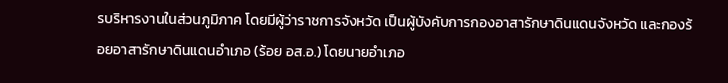รบริหารงานในส่วนภูมิภาค โดยมีผู้ว่าราชการจังหวัด เป็นผู้บังคับการกองอาสารักษาดินแดนจังหวัด และกองร้อยอาสารักษาดินแดนอำเภอ (ร้อย อส.อ.) โดยนายอำเภอ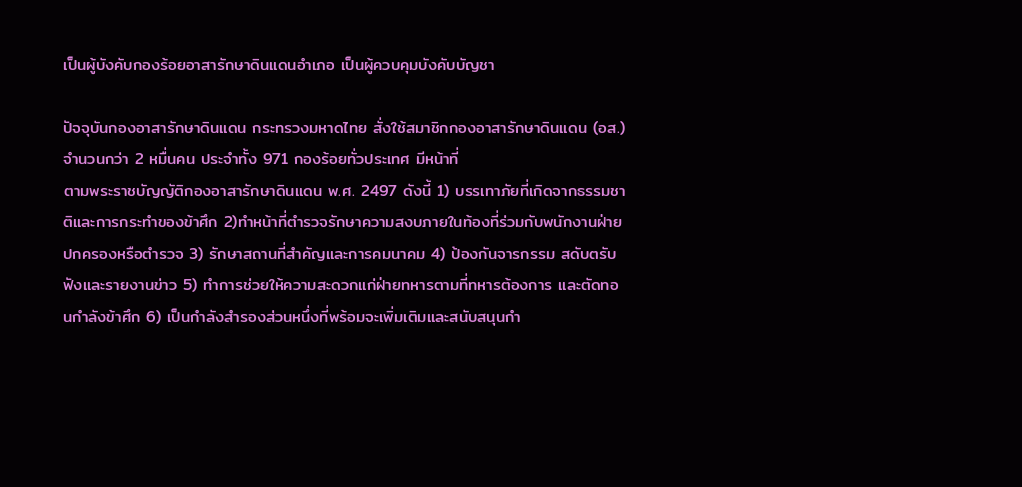เป็นผู้บังคับกองร้อยอาสารักษาดินแดนอำเภอ เป็นผู้ควบคุมบังคับบัญชา

ปัจจุบันกองอาสารักษาดินแดน กระทรวงมหาดไทย สั่งใช้สมาชิกกองอาสารักษาดินแดน (อส.) จำนวนกว่า 2 หมื่นคน ประจำทั้ง 971 กองร้อยทั่วประเทศ มีหน้าที่
ตามพระราชบัญญัติกองอาสารักษาดินแดน พ.ศ. 2497 ดังนี้ 1) บรรเทาภัยที่เกิดจากธรรมชาติและการกระทําของข้าศึก 2)ทําหน้าที่ตํารวจรักษาความสงบภายในท้องที่ร่วมกับพนักงานฝ่ายปกครองหรือตํารวจ 3) รักษาสถานที่สําคัญและการคมนาคม 4) ป้องกันจารกรรม สดับตรับฟังและรายงานข่าว 5) ทําการช่วยให้ความสะดวกแก่ฝ่ายทหารตามที่ทหารต้องการ และตัดทอนกําลังข้าศึก 6) เป็นกําลังสํารองส่วนหนึ่งที่พร้อมจะเพิ่มเติมและสนับสนุนกํา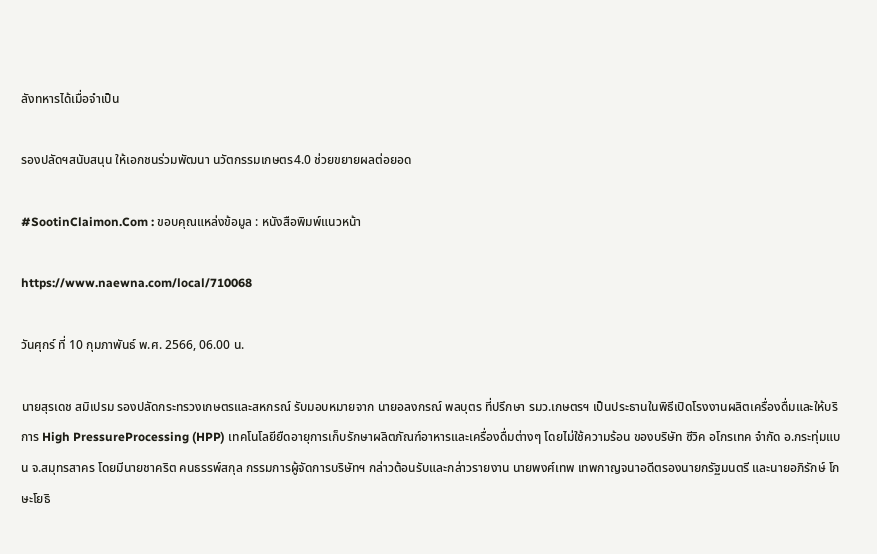ลังทหารได้เมื่อจําเป็น

รองปลัดฯสนับสนุน ให้เอกชนร่วมพัฒนา นวัตกรรมเกษตร4.0 ช่วยขยายผลต่อยอด

#SootinClaimon.Com : ขอบคุณแหล่งข้อมูล : หนังสือพิมพ์แนวหน้า

https://www.naewna.com/local/710068

วันศุกร์ ที่ 10 กุมภาพันธ์ พ.ศ. 2566, 06.00 น.

นายสุรเดช สมิเปรม รองปลัดกระทรวงเกษตรและสหกรณ์ รับมอบหมายจาก นายอลงกรณ์ พลบุตร ที่ปรึกษา รมว.เกษตรฯ เป็นประธานในพิธีเปิดโรงงานผลิตเครื่องดื่มและให้บริการ High PressureProcessing (HPP) เทคโนโลยียืดอายุการเก็บรักษาผลิตภัณฑ์อาหารและเครื่องดื่มต่างๆ โดยไม่ใช้ความร้อน ของบริษัท ซีวิค อโกรเทค จำกัด อ.กระทุ่มแบน จ.สมุทรสาคร โดยมีนายชาคริต คนธรรพ์สกุล กรรมการผู้จัดการบริษัทฯ กล่าวต้อนรับและกล่าวรายงาน นายพงศ์เทพ เทพกาญจนาอดีตรองนายกรัฐมนตรี และนายอภิรักษ์ โกษะโยธิ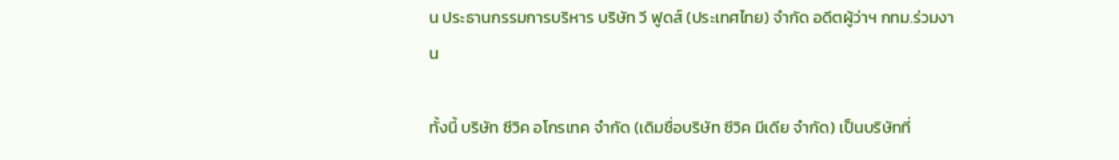น ประธานกรรมการบริหาร บริษัท วี ฟูดส์ (ประเทศไทย) จำกัด อดีตผู้ว่าฯ กทม.ร่วมงาน

ทั้งนี้ บริษัท ซีวิค อโกรเทค จำกัด (เดิมชื่อบริษัท ซีวิค มีเดีย จำกัด) เป็นบริษัทที่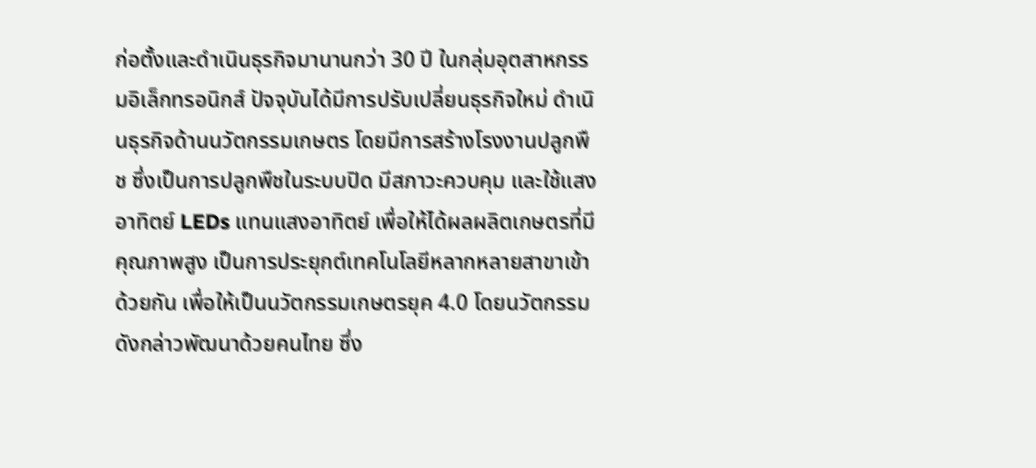ก่อตั้งและดำเนินธุรกิจมานานกว่า 30 ปี ในกลุ่มอุตสาหกรรมอิเล็กทรอนิกส์ ปัจจุบันได้มีการปรับเปลี่ยนธุรกิจใหม่ ดำเนินธุรกิจด้านนวัตกรรมเกษตร โดยมีการสร้างโรงงานปลูกพืช ซึ่งเป็นการปลูกพืชในระบบปิด มีสภาวะควบคุม และใช้แสงอาทิตย์ LEDs แทนแสงอาทิตย์ เพื่อให้ได้ผลผลิตเกษตรที่มีคุณภาพสูง เป็นการประยุกต์เทคโนโลยีหลากหลายสาขาเข้าด้วยกัน เพื่อให้เป็นนวัตกรรมเกษตรยุค 4.0 โดยนวัตกรรมดังกล่าวพัฒนาด้วยคนไทย ซึ่ง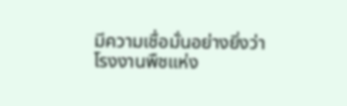มีความเชื่อมั่นอย่างยิ่งว่าโรงงานพืชแห่ง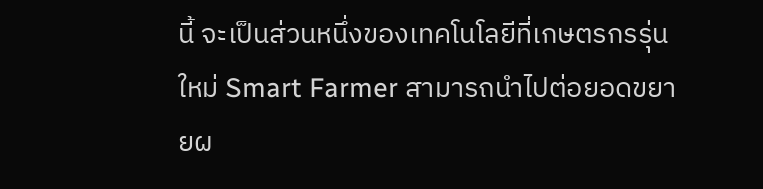นี้ จะเป็นส่วนหนึ่งของเทคโนโลยีที่เกษตรกรรุ่นใหม่ Smart Farmer สามารถนำไปต่อยอดขยายผ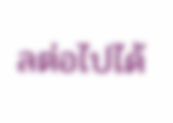ลต่อไปได้